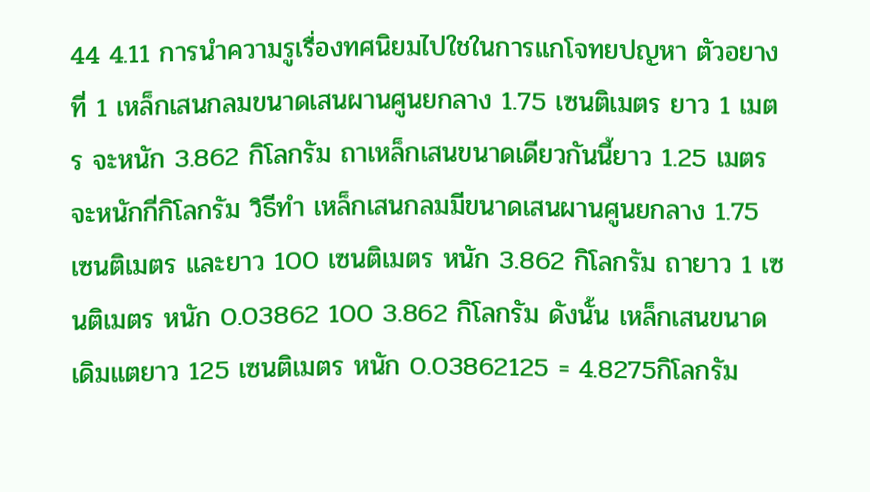44 4.11 การนําความรูเรื่องทศนิยมไปใชในการแกโจทยปญหา ตัวอยางที่ 1 เหล็กเสนกลมขนาดเสนผานศูนยกลาง 1.75 เซนติเมตร ยาว 1 เมตร จะหนัก 3.862 กิโลกรัม ถาเหล็กเสนขนาดเดียวกันนี้ยาว 1.25 เมตร จะหนักกี่กิโลกรัม วิธีทํา เหล็กเสนกลมมีขนาดเสนผานศูนยกลาง 1.75 เซนติเมตร และยาว 100 เซนติเมตร หนัก 3.862 กิโลกรัม ถายาว 1 เซนติเมตร หนัก 0.03862 100 3.862 กิโลกรัม ดังนั้น เหล็กเสนขนาดเดิมแตยาว 125 เซนติเมตร หนัก 0.03862125 = 4.8275กิโลกรัม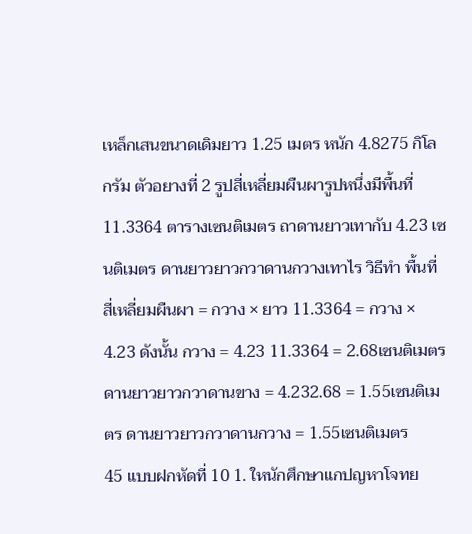เหล็กเสนขนาดเดิมยาว 1.25 เมตร หนัก 4.8275 กิโลกรัม ตัวอยางที่ 2 รูปสี่เหลี่ยมผืนผารูปหนึ่งมีพื้นที่ 11.3364 ตารางเซนติเมตร ถาดานยาวเทากับ 4.23 เซนติเมตร ดานยาวยาวกวาดานกวางเทาไร วิธีทํา พื้นที่สี่เหลี่ยมผืนผา = กวาง × ยาว 11.3364 = กวาง × 4.23 ดังนั้น กวาง = 4.23 11.3364 = 2.68เซนติเมตร ดานยาวยาวกวาดานขาง = 4.232.68 = 1.55เซนติเมตร ดานยาวยาวกวาดานกวาง = 1.55เซนติเมตร
45 แบบฝกหัดที่ 10 1. ใหนักศึกษาแกปญหาโจทย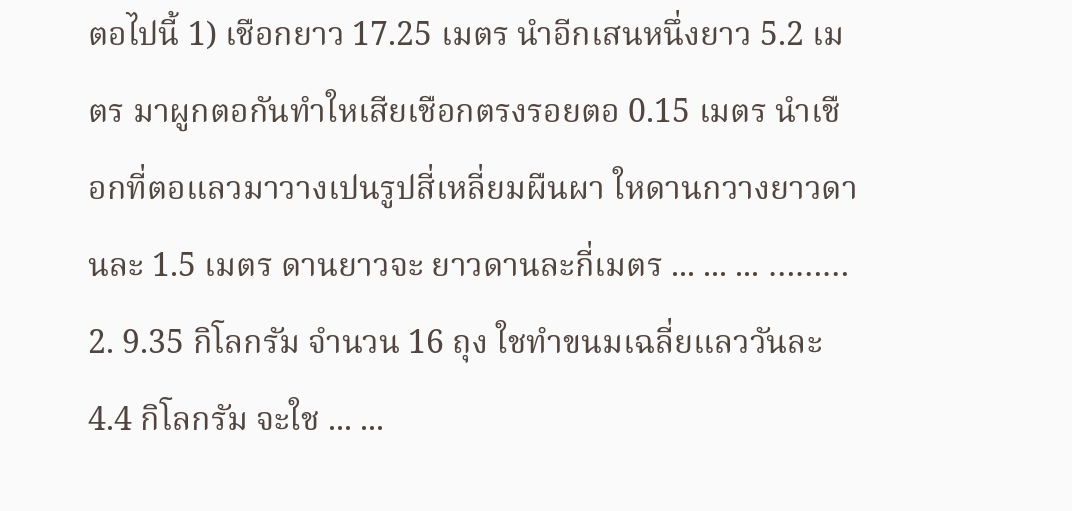ตอไปนี้ 1) เชือกยาว 17.25 เมตร นําอีกเสนหนึ่งยาว 5.2 เมตร มาผูกตอกันทําใหเสียเชือกตรงรอยตอ 0.15 เมตร นําเชือกที่ตอแลวมาวางเปนรูปสี่เหลี่ยมผืนผา ใหดานกวางยาวดานละ 1.5 เมตร ดานยาวจะ ยาวดานละกี่เมตร ... ... ... ……… 2. 9.35 กิโลกรัม จํานวน 16 ถุง ใชทําขนมเฉลี่ยแลววันละ 4.4 กิโลกรัม จะใช ... ...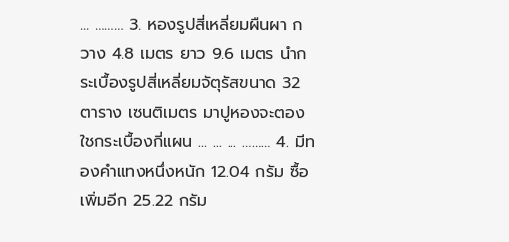... ……… 3. หองรูปสี่เหลี่ยมผืนผา กวาง 4.8 เมตร ยาว 9.6 เมตร นํากระเบื้องรูปสี่เหลี่ยมจัตุรัสขนาด 32 ตาราง เซนติเมตร มาปูหองจะตองใชกระเบื้องกี่แผน ... ... ... ……… 4. มีทองคําแทงหนึ่งหนัก 12.04 กรัม ซื้อเพิ่มอีก 25.22 กรัม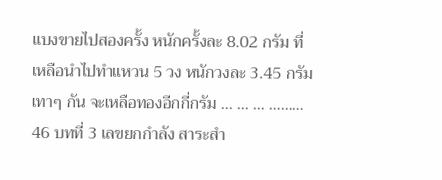แบงขายไปสองครั้ง หนักครั้งละ 8.02 กรัม ที่เหลือนําไปทําแหวน 5 วง หนักวงละ 3.45 กรัมเทาๆ กัน จะเหลือทองอีกกี่กรัม ... ... ... ………
46 บทที่ 3 เลขยกกําลัง สาระสํา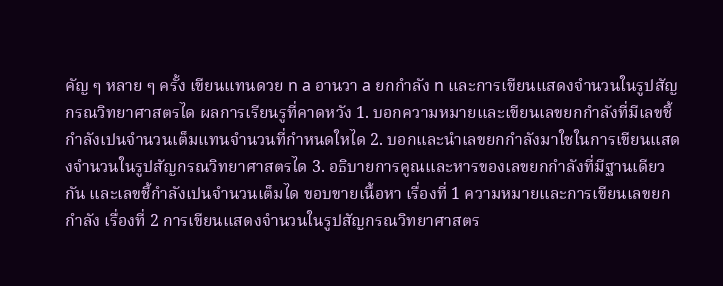คัญ ๆ หลาย ๆ ครั้ง เขียนแทนดวย n a อานวา a ยกกําลัง n และการเขียนแสดงจํานวนในรูปสัญกรณวิทยาศาสตรได ผลการเรียนรูที่คาดหวัง 1. บอกความหมายและเขียนเลขยกกําลังที่มีเลขชี้กําลังเปนจํานวนเต็มแทนจํานวนที่กําหนดใหได 2. บอกและนําเลขยกกําลังมาใชในการเขียนแสดงจํานวนในรูปสัญกรณวิทยาศาสตรได 3. อธิบายการคูณและหารของเลขยกกําลังที่มีฐานเดียวกัน และเลขชี้กําลังเปนจํานวนเต็มได ขอบขายเนื้อหา เรื่องที่ 1 ความหมายและการเขียนเลขยกกําลัง เรื่องที่ 2 การเขียนแสดงจํานวนในรูปสัญกรณวิทยาศาสตร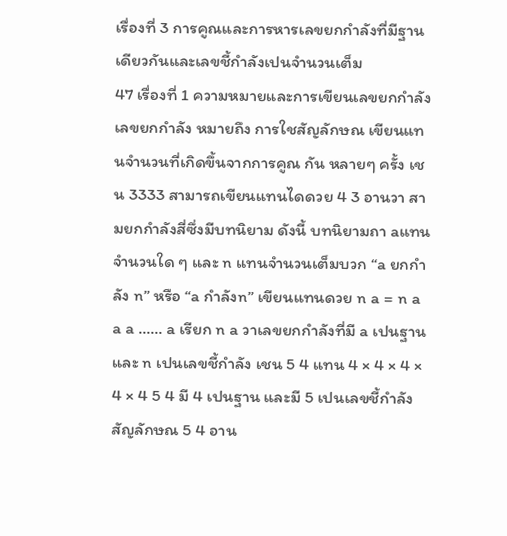เรื่องที่ 3 การคูณและการหารเลขยกกําลังที่มีฐานเดียวกันและเลขชี้กําลังเปนจํานวนเต็ม
47 เรื่องที่ 1 ความหมายและการเขียนเลขยกกําลัง เลขยกกําลัง หมายถึง การใชสัญลักษณ เขียนแทนจํานวนที่เกิดขึ้นจากการคูณ กัน หลายๆ ครั้ง เชน 3333 สามารถเขียนแทนไดดวย 4 3 อานวา สามยกกําลังสี่ซึ่งมีบทนิยาม ดังนี้ บทนิยามถา aแทนจํานวนใด ๆ และ n แทนจํานวนเต็มบวก “a ยกกําลัง n” หรือ “a กําลังn” เขียนแทนดวย n a = n a a a ...... a เรียก n a วาเลขยกกําลังที่มี a เปนฐานและ n เปนเลขชี้กําลัง เชน 5 4 แทน 4 × 4 × 4 × 4 × 4 5 4 มี 4 เปนฐาน และมี 5 เปนเลขชี้กําลัง สัญลักษณ 5 4 อาน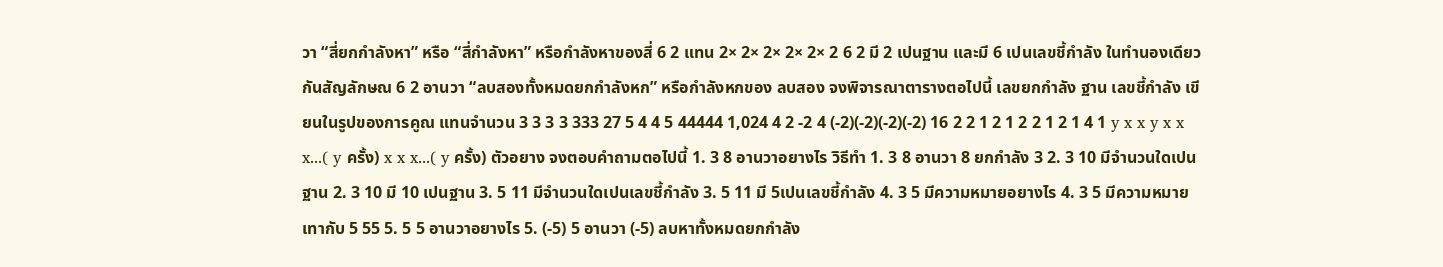วา “สี่ยกกําลังหา” หรือ “สี่กําลังหา” หรือกําลังหาของสี่ 6 2 แทน 2× 2× 2× 2× 2× 2 6 2 มี 2 เปนฐาน และมี 6 เปนเลขชี้กําลัง ในทํานองเดียวกันสัญลักษณ 6 2 อานวา “ลบสองทั้งหมดยกกําลังหก” หรือกําลังหกของ ลบสอง จงพิจารณาตารางตอไปนี้ เลขยกกําลัง ฐาน เลขชี้กําลัง เขียนในรูปของการคูณ แทนจํานวน 3 3 3 3 333 27 5 4 4 5 44444 1,024 4 2 -2 4 (-2)(-2)(-2)(-2) 16 2 2 1 2 1 2 2 1 2 1 4 1 y x x y x x x...( y ครั้ง) x x x...( y ครั้ง) ตัวอยาง จงตอบคําถามตอไปนี้ 1. 3 8 อานวาอยางไร วิธีทํา 1. 3 8 อานวา 8 ยกกําลัง 3 2. 3 10 มีจํานวนใดเปนฐาน 2. 3 10 มี 10 เปนฐาน 3. 5 11 มีจํานวนใดเปนเลขชี้กําลัง 3. 5 11 มี 5เปนเลขชี้กําลัง 4. 3 5 มีความหมายอยางไร 4. 3 5 มีความหมายเทากับ 5 55 5. 5 5 อานวาอยางไร 5. (-5) 5 อานวา (-5) ลบหาทั้งหมดยกกําลัง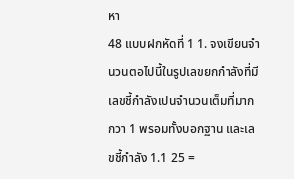หา
48 แบบฝกหัดที่ 1 1. จงเขียนจํานวนตอไปนี้ในรูปเลขยกกําลังที่มีเลขชี้กําลังเปนจํานวนเต็มที่มากกวา 1 พรอมทั้งบอกฐาน และเลขชี้กําลัง 1.1 25 =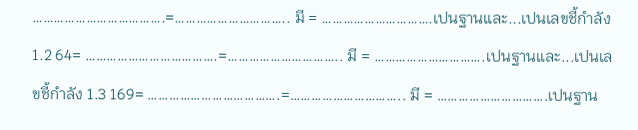……………………………….=………………………….. มี = ………………………….เปนฐานและ...เปนเลขชี้กําลัง 1.2 64= ……………………………….=………………………….. มี = ………………………….เปนฐานและ...เปนเลขชี้กําลัง 1.3 169= ……………………………….=………………………….. มี = ………………………….เปนฐาน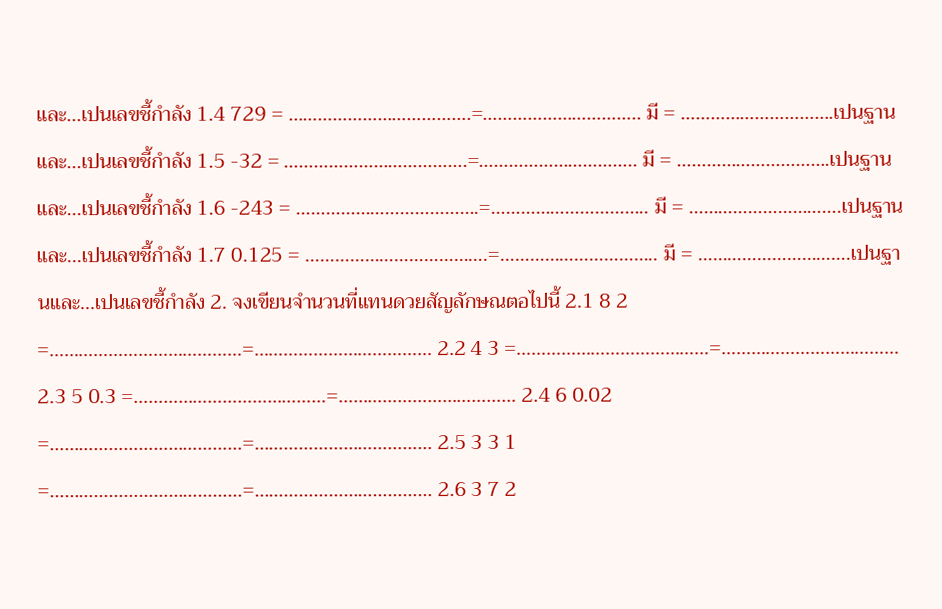และ...เปนเลขชี้กําลัง 1.4 729 = ……………………………….=………………………….. มี = ………………………….เปนฐานและ...เปนเลขชี้กําลัง 1.5 -32 = ……………………………….=………………………….. มี = ………………………….เปนฐานและ...เปนเลขชี้กําลัง 1.6 -243 = ……………………………….=………………………….. มี = ………………………….เปนฐานและ...เปนเลขชี้กําลัง 1.7 0.125 = ……………………………….=………………………….. มี = ………………………….เปนฐานและ...เปนเลขชี้กําลัง 2. จงเขียนจํานวนที่แทนดวยสัญลักษณตอไปนี้ 2.1 8 2 =…………………………………=……………………………… 2.2 4 3 =…………………………………=……………………………… 2.3 5 0.3 =…………………………………=……………………………… 2.4 6 0.02 =…………………………………=……………………………… 2.5 3 3 1 =…………………………………=……………………………… 2.6 3 7 2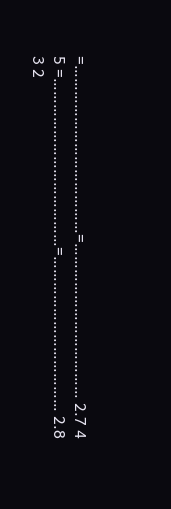=…………………………………=……………………………… 2.7 4 5 =…………………………………=……………………………… 2.8 3 2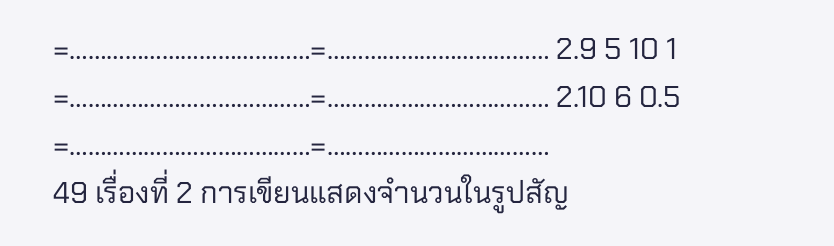=…………………………………=……………………………… 2.9 5 10 1 =…………………………………=……………………………… 2.10 6 0.5 =…………………………………=………………………………
49 เรื่องที่ 2 การเขียนแสดงจํานวนในรูปสัญ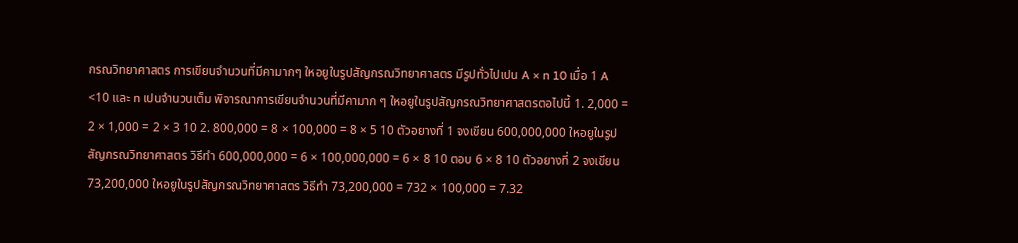กรณวิทยาศาสตร การเขียนจํานวนที่มีคามากๆ ใหอยูในรูปสัญกรณวิทยาศาสตร มีรูปทั่วไปเปน A × n 10 เมื่อ 1 A <10 และ n เปนจํานวนเต็ม พิจารณาการเขียนจํานวนที่มีคามาก ๆ ใหอยูในรูปสัญกรณวิทยาศาสตรตอไปนี้ 1. 2,000 = 2 × 1,000 = 2 × 3 10 2. 800,000 = 8 × 100,000 = 8 × 5 10 ตัวอยางที่ 1 จงเขียน 600,000,000 ใหอยูในรูปสัญกรณวิทยาศาสตร วิธีทํา 600,000,000 = 6 × 100,000,000 = 6 × 8 10 ตอบ 6 × 8 10 ตัวอยางที่ 2 จงเขียน 73,200,000 ใหอยูในรูปสัญกรณวิทยาศาสตร วิธีทํา 73,200,000 = 732 × 100,000 = 7.32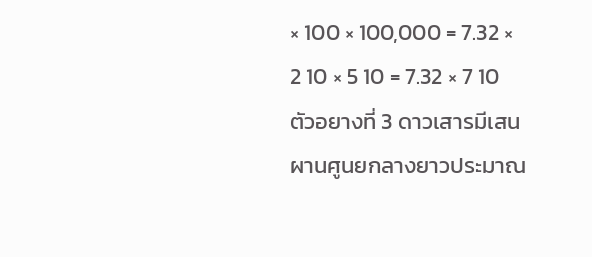× 100 × 100,000 = 7.32 × 2 10 × 5 10 = 7.32 × 7 10 ตัวอยางที่ 3 ดาวเสารมีเสนผานศูนยกลางยาวประมาณ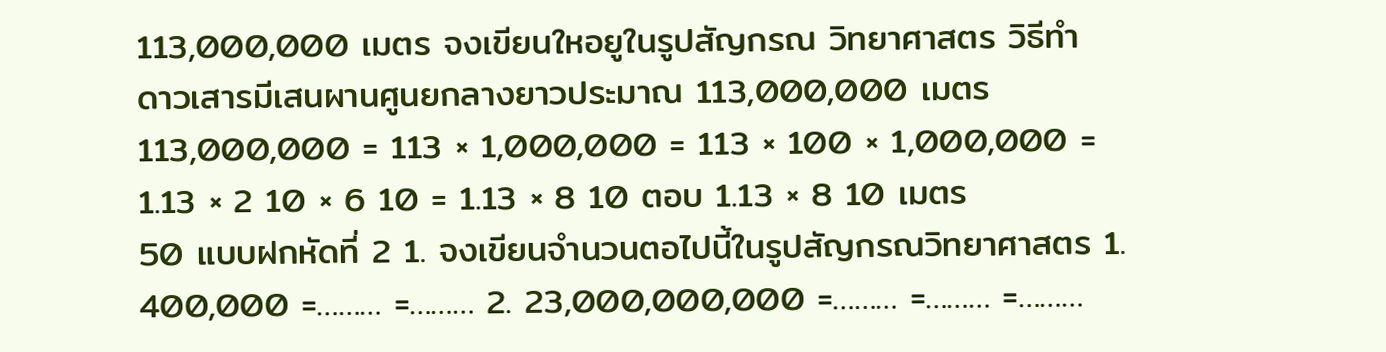113,000,000 เมตร จงเขียนใหอยูในรูปสัญกรณ วิทยาศาสตร วิธีทํา ดาวเสารมีเสนผานศูนยกลางยาวประมาณ 113,000,000 เมตร 113,000,000 = 113 × 1,000,000 = 113 × 100 × 1,000,000 = 1.13 × 2 10 × 6 10 = 1.13 × 8 10 ตอบ 1.13 × 8 10 เมตร
50 แบบฝกหัดที่ 2 1. จงเขียนจํานวนตอไปนี้ในรูปสัญกรณวิทยาศาสตร 1. 400,000 =……… =……… 2. 23,000,000,000 =……… =……… =………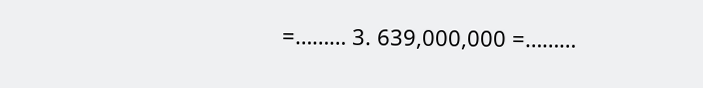=……… 3. 639,000,000 =………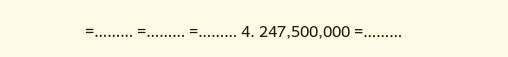=……… =……… =……… 4. 247,500,000 =………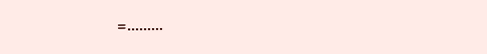=………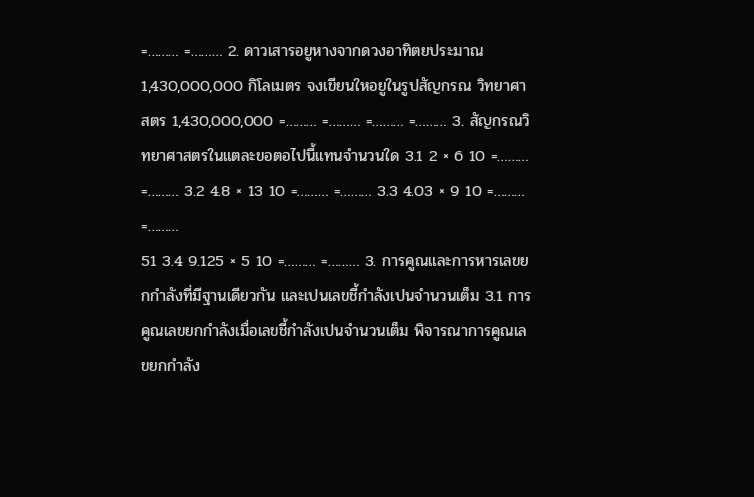=……… =……… 2. ดาวเสารอยูหางจากดวงอาทิตยประมาณ1,430,000,000 กิโลเมตร จงเขียนใหอยูในรูปสัญกรณ วิทยาศาสตร 1,430,000,000 =……… =……… =……… =……… 3. สัญกรณวิทยาศาสตรในแตละขอตอไปนี้แทนจํานวนใด 3.1 2 × 6 10 =……… =……… 3.2 4.8 × 13 10 =……… =……… 3.3 4.03 × 9 10 =……… =………
51 3.4 9.125 × 5 10 =……… =……… 3. การคูณและการหารเลขยกกําลังที่มีฐานเดียวกัน และเปนเลขชี้กําลังเปนจํานวนเต็ม 3.1 การคูณเลขยกกําลังเมื่อเลขชี้กําลังเปนจํานวนเต็ม พิจารณาการคูณเลขยกกําลัง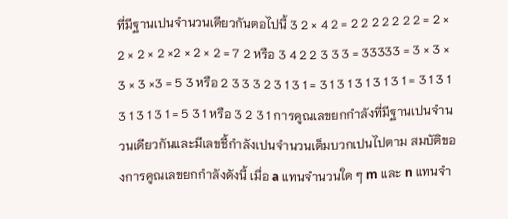ที่มีฐานเปนจํานวนเดียวกันตอไปนี้ 3 2 × 4 2 = 2 2 2 2 2 2 2 = 2 × 2 × 2 × 2 ×2 × 2 × 2 = 7 2 หรือ 3 4 2 2 3 3 3 = 33333 = 3 × 3 × 3 × 3 ×3 = 5 3 หรือ 2 3 3 3 2 3 1 3 1 = 3 1 3 1 3 1 3 1 3 1 = 3 1 3 1 3 1 3 1 3 1 = 5 3 1 หรือ 3 2 3 1 การคูณเลขยกกําลังที่มีฐานเปนจํานวนเดียวกันและมีเลขชี้กําลังเปนจํานวนเต็มบวกเปนไปตาม สมบัติของการคูณเลขยกกําลังดังนี้ เมื่อ a แทนจํานวนใด ๆ m และ n แทนจํา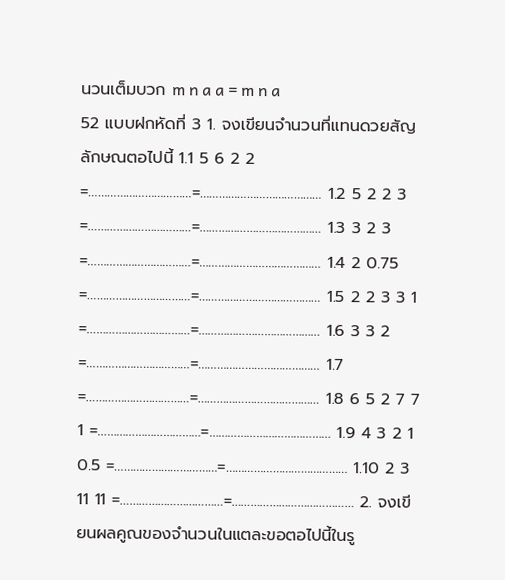นวนเต็มบวก m n a a = m n a
52 แบบฝกหัดที่ 3 1. จงเขียนจํานวนที่แทนดวยสัญลักษณตอไปนี้ 1.1 5 6 2 2 =……………………………=………………………………… 1.2 5 2 2 3 =……………………………=………………………………… 1.3 3 2 3 =……………………………=………………………………… 1.4 2 0.75 =……………………………=………………………………… 1.5 2 2 3 3 1 =……………………………=………………………………… 1.6 3 3 2 =……………………………=………………………………… 1.7 =……………………………=………………………………… 1.8 6 5 2 7 7 1 =……………………………=………………………………… 1.9 4 3 2 1 0.5 =……………………………=………………………………… 1.10 2 3 11 11 =……………………………=………………………………… 2. จงเขียนผลคูณของจํานวนในแตละขอตอไปนี้ในรู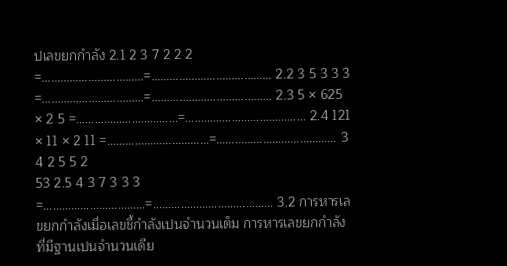ปเลขยกกําลัง 2.1 2 3 7 2 2 2 =……………………………=………………………………… 2.2 3 5 3 3 3 =……………………………=………………………………… 2.3 5 × 625 × 2 5 =……………………………=………………………………… 2.4 121 × 11 × 2 11 =……………………………=………………………………… 3 4 2 5 5 2
53 2.5 4 3 7 3 3 3 =……………………………=………………………………… 3.2 การหารเลขยกกําลังเมื่อเลขชี้กําลังเปนจํานวนเต็ม การหารเลขยกกําลังที่มีฐานเปนจํานวนเดีย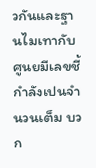วกันและฐานไมเทากับศูนยมีเลขชี้กําลังเปนจํานวนเต็ม บวก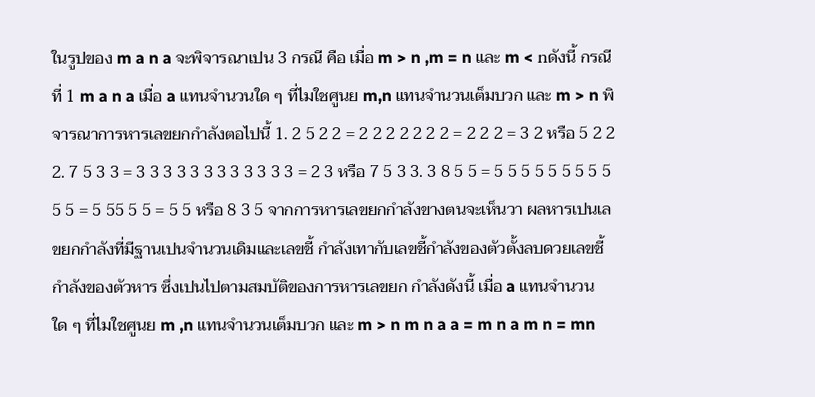ในรูปของ m a n a จะพิจารณาเปน 3 กรณี คือ เมื่อ m > n ,m = n และ m < nดังนี้ กรณีที่ 1 m a n a เมื่อ a แทนจํานวนใด ๆ ที่ไมใชศูนย m,n แทนจํานวนเต็มบวก และ m > n พิจารณาการหารเลขยกกําลังตอไปนี้ 1. 2 5 2 2 = 2 2 2 2 2 2 2 = 2 2 2 = 3 2 หรือ 5 2 2 2. 7 5 3 3 = 3 3 3 3 3 3 3 3 3 3 3 3 = 2 3 หรือ 7 5 3 3. 3 8 5 5 = 5 5 5 5 5 5 5 5 5 5 5 = 5 55 5 5 = 5 5 หรือ 8 3 5 จากการหารเลขยกกําลังขางตนจะเห็นวา ผลหารเปนเลขยกกําลังที่มีฐานเปนจํานวนเดิมและเลขชี้ กําลังเทากับเลขชี้กําลังของตัวตั้งลบดวยเลขชี้กําลังของตัวหาร ซึ่งเปนไปตามสมบัติของการหารเลขยก กําลังดังนี้ เมื่อ a แทนจํานวนใด ๆ ที่ไมใชศูนย m ,n แทนจํานวนเต็มบวก และ m > n m n a a = m n a m n = mn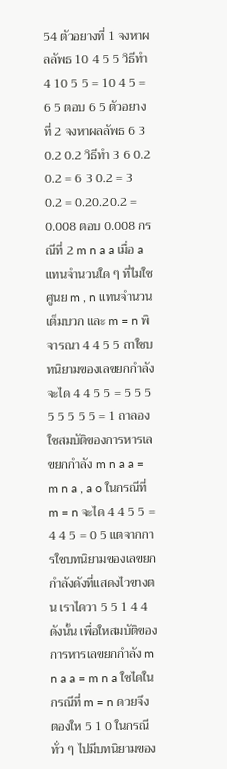54 ตัวอยางที่ 1 จงหาผลลัพธ 10 4 5 5 วิธีทํา 4 10 5 5 = 10 4 5 = 6 5 ตอบ 6 5 ตัวอยางที่ 2 จงหาผลลัพธ 6 3 0.2 0.2 วิธีทํา 3 6 0.2 0.2 = 6 3 0.2 = 3 0.2 = 0.20.20.2 = 0.008 ตอบ 0.008 กรณีที่ 2 m n a a เมื่อ a แทนจํานวนใด ๆ ที่ไมใชศูนย m , n แทนจํานวนเต็มบวก และ m = n พิจารณา 4 4 5 5 ถาใชบทนิยามของเลขยกกําลังจะได 4 4 5 5 = 5 5 5 5 5 5 5 5 = 1 ถาลองใชสมบัติของการหารเลขยกกําลัง m n a a = m n a , a o ในกรณีที่ m = n จะได 4 4 5 5 = 4 4 5 = 0 5 แตจากการใชบทนิยามของเลขยกกําลังดังที่แสดงไวขางตน เราไดวา 5 5 1 4 4 ดังนั้น เพื่อใหสมบัติของการหารเลขยกกําลัง m n a a = m n a ใชไดในกรณีที่ m = n ดวยจึง ตองให 5 1 0 ในกรณีทั่ว ๆ ไปมีบทนิยามของ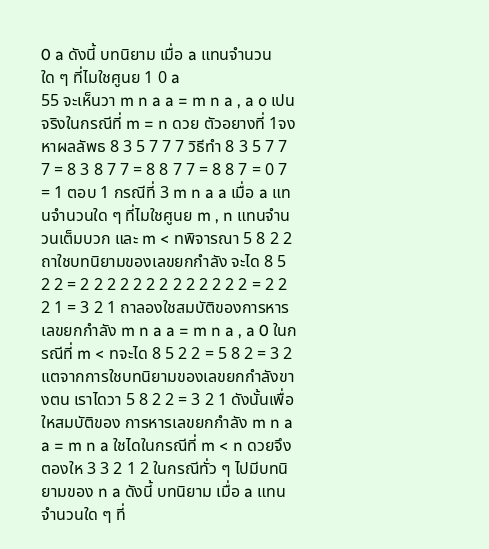0 a ดังนี้ บทนิยาม เมื่อ a แทนจํานวนใด ๆ ที่ไมใชศูนย 1 0 a
55 จะเห็นวา m n a a = m n a , a o เปนจริงในกรณีที่ m = n ดวย ตัวอยางที่ 1จงหาผลลัพธ 8 3 5 7 7 7 วิธีทํา 8 3 5 7 7 7 = 8 3 8 7 7 = 8 8 7 7 = 8 8 7 = 0 7 = 1 ตอบ 1 กรณีที่ 3 m n a a เมื่อ a แทนจํานวนใด ๆ ที่ไมใชศูนย m , n แทนจํานวนเต็มบวก และ m < nพิจารณา 5 8 2 2 ถาใชบทนิยามของเลขยกกําลัง จะได 8 5 2 2 = 2 2 2 2 2 2 2 2 2 2 2 2 2 = 2 2 2 1 = 3 2 1 ถาลองใชสมบัติของการหารเลขยกกําลัง m n a a = m n a , a 0 ในกรณีที่ m < nจะได 8 5 2 2 = 5 8 2 = 3 2 แตจากการใชบทนิยามของเลขยกกําลังขางตน เราไดวา 5 8 2 2 = 3 2 1 ดังนั้นเพื่อใหสมบัติของ การหารเลขยกกําลัง m n a a = m n a ใชไดในกรณีที่ m < n ดวยจึงตองให 3 3 2 1 2 ในกรณีทั่ว ๆ ไปมีบทนิยามของ n a ดังนี้ บทนิยาม เมื่อ a แทนจํานวนใด ๆ ที่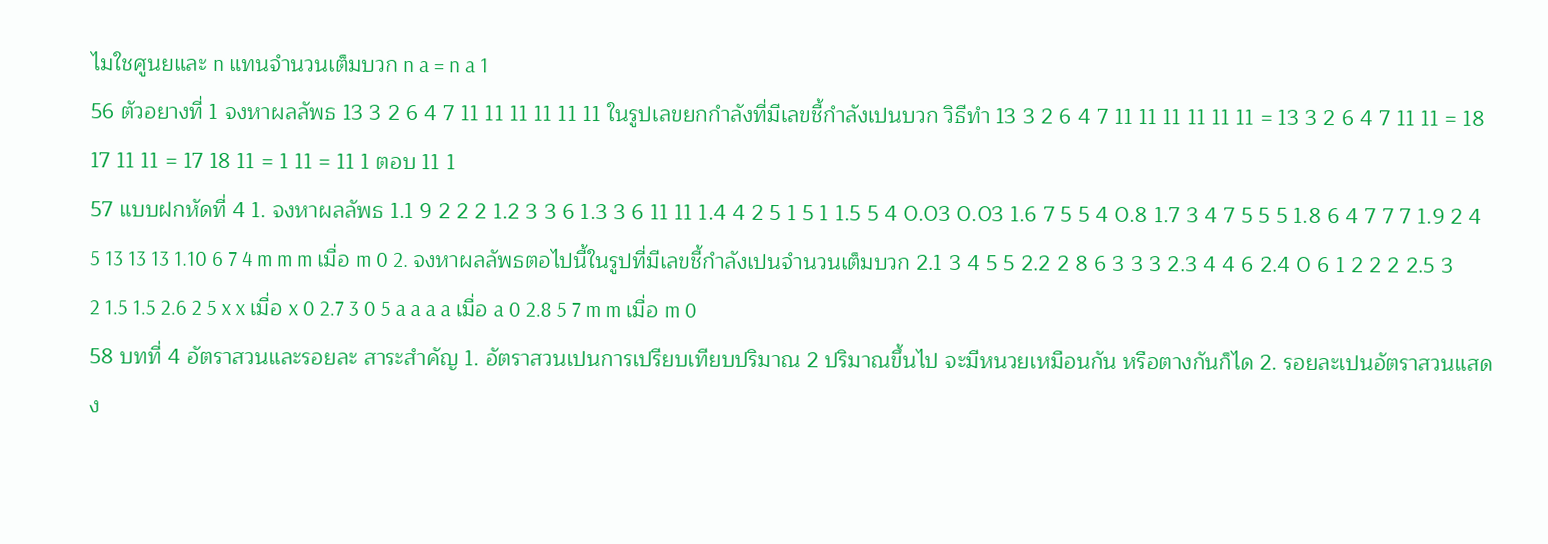ไมใชศูนยและ n แทนจํานวนเต็มบวก n a = n a 1
56 ตัวอยางที่ 1 จงหาผลลัพธ 13 3 2 6 4 7 11 11 11 11 11 11 ในรูปเลขยกกําลังที่มีเลขชี้กําลังเปนบวก วิธีทํา 13 3 2 6 4 7 11 11 11 11 11 11 = 13 3 2 6 4 7 11 11 = 18 17 11 11 = 17 18 11 = 1 11 = 11 1 ตอบ 11 1
57 แบบฝกหัดที่ 4 1. จงหาผลลัพธ 1.1 9 2 2 2 1.2 3 3 6 1.3 3 6 11 11 1.4 4 2 5 1 5 1 1.5 5 4 0.03 0.03 1.6 7 5 5 4 0.8 1.7 3 4 7 5 5 5 1.8 6 4 7 7 7 1.9 2 4 5 13 13 13 1.10 6 7 4 m m m เมื่อ m 0 2. จงหาผลลัพธตอไปนี้ในรูปที่มีเลขชี้กําลังเปนจํานวนเต็มบวก 2.1 3 4 5 5 2.2 2 8 6 3 3 3 2.3 4 4 6 2.4 0 6 1 2 2 2 2.5 3 2 1.5 1.5 2.6 2 5 x x เมื่อ x 0 2.7 3 0 5 a a a a เมื่อ a 0 2.8 5 7 m m เมื่อ m 0
58 บทที่ 4 อัตราสวนและรอยละ สาระสําคัญ 1. อัตราสวนเปนการเปรียบเทียบปริมาณ 2 ปริมาณขึ้นไป จะมีหนวยเหมือนกัน หรือตางกันก็ได 2. รอยละเปนอัตราสวนแสดง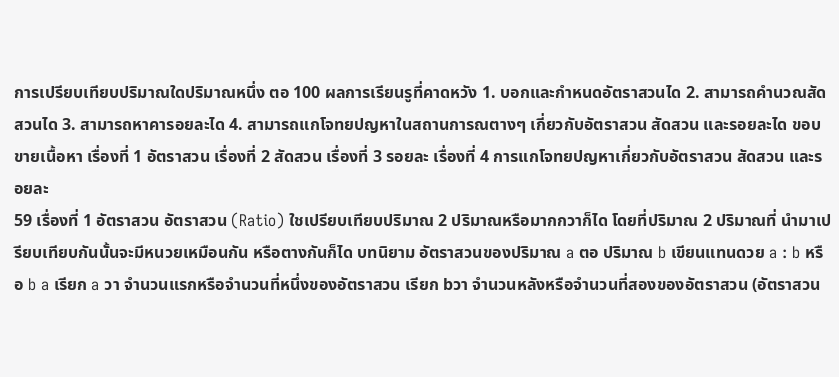การเปรียบเทียบปริมาณใดปริมาณหนึ่ง ตอ 100 ผลการเรียนรูที่คาดหวัง 1. บอกและกําหนดอัตราสวนได 2. สามารถคํานวณสัดสวนได 3. สามารถหาคารอยละได 4. สามารถแกโจทยปญหาในสถานการณตางๆ เกี่ยวกับอัตราสวน สัดสวน และรอยละได ขอบขายเนื้อหา เรื่องที่ 1 อัตราสวน เรื่องที่ 2 สัดสวน เรื่องที่ 3 รอยละ เรื่องที่ 4 การแกโจทยปญหาเกี่ยวกับอัตราสวน สัดสวน และรอยละ
59 เรื่องที่ 1 อัตราสวน อัตราสวน (Ratio) ใชเปรียบเทียบปริมาณ 2 ปริมาณหรือมากกวาก็ได โดยที่ปริมาณ 2 ปริมาณที่ นํามาเปรียบเทียบกันนั้นจะมีหนวยเหมือนกัน หรือตางกันก็ได บทนิยาม อัตราสวนของปริมาณ a ตอ ปริมาณ b เขียนแทนดวย a : b หรือ b a เรียก a วา จํานวนแรกหรือจํานวนที่หนึ่งของอัตราสวน เรียก bวา จํานวนหลังหรือจํานวนที่สองของอัตราสวน (อัตราสวน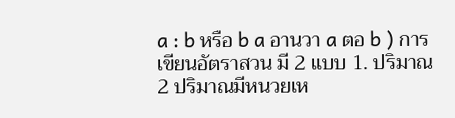a : b หรือ b a อานวา a ตอ b ) การเขียนอัตราสวน มี 2 แบบ 1. ปริมาณ 2 ปริมาณมีหนวยเห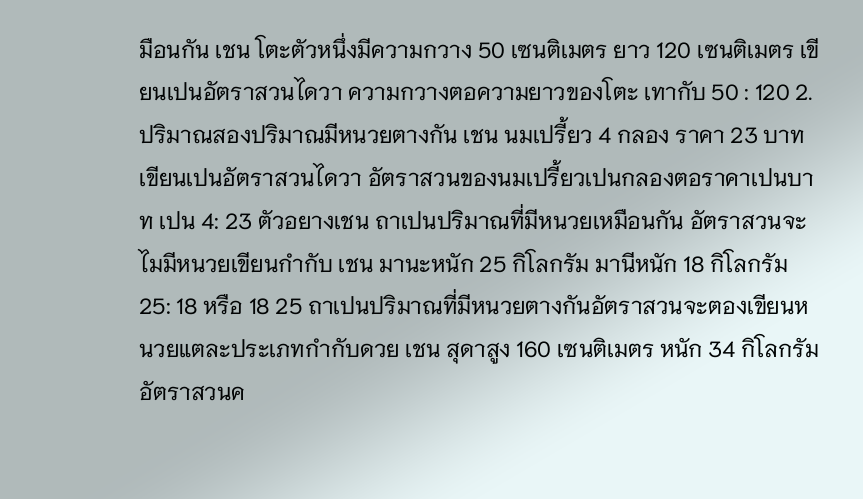มือนกัน เชน โตะตัวหนึ่งมีความกวาง 50 เซนติเมตร ยาว 120 เซนติเมตร เขียนเปนอัตราสวนไดวา ความกวางตอความยาวของโตะ เทากับ 50 : 120 2. ปริมาณสองปริมาณมีหนวยตางกัน เชน นมเปรี้ยว 4 กลอง ราคา 23 บาท เขียนเปนอัตราสวนไดวา อัตราสวนของนมเปรี้ยวเปนกลองตอราคาเปนบาท เปน 4: 23 ตัวอยางเชน ถาเปนปริมาณที่มีหนวยเหมือนกัน อัตราสวนจะไมมีหนวยเขียนกํากับ เชน มานะหนัก 25 กิโลกรัม มานีหนัก 18 กิโลกรัม 25: 18 หรือ 18 25 ถาเปนปริมาณที่มีหนวยตางกันอัตราสวนจะตองเขียนหนวยแตละประเภทกํากับดวย เชน สุดาสูง 160 เซนติเมตร หนัก 34 กิโลกรัม อัตราสวนค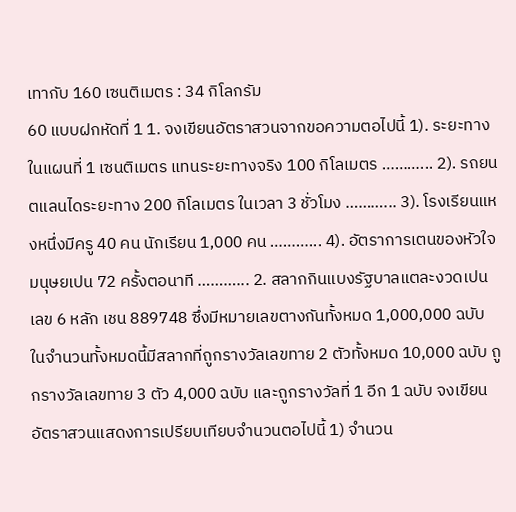เทากับ 160 เซนติเมตร : 34 กิโลกรัม
60 แบบฝกหัดที่ 1 1. จงเขียนอัตราสวนจากขอความตอไปนี้ 1). ระยะทางในแผนที่ 1 เซนติเมตร แทนระยะทางจริง 100 กิโลเมตร ………... 2). รถยนตแลนไดระยะทาง 200 กิโลเมตร ในเวลา 3 ชั่วโมง ………... 3). โรงเรียนแหงหนึ่งมีครู 40 คน นักเรียน 1,000 คน ………... 4). อัตราการเตนของหัวใจมนุษยเปน 72 ครั้งตอนาที ………... 2. สลากกินแบงรัฐบาลแตละงวดเปนเลข 6 หลัก เชน 889748 ซึ่งมีหมายเลขตางกันทั้งหมด 1,000,000 ฉบับ ในจํานวนทั้งหมดนี้มีสลากที่ถูกรางวัลเลขทาย 2 ตัวทั้งหมด 10,000 ฉบับ ถูกรางวัลเลขทาย 3 ตัว 4,000 ฉบับ และถูกรางวัลที่ 1 อีก 1 ฉบับ จงเขียนอัตราสวนแสดงการเปรียบเทียบจํานวนตอไปนี้ 1) จํานวน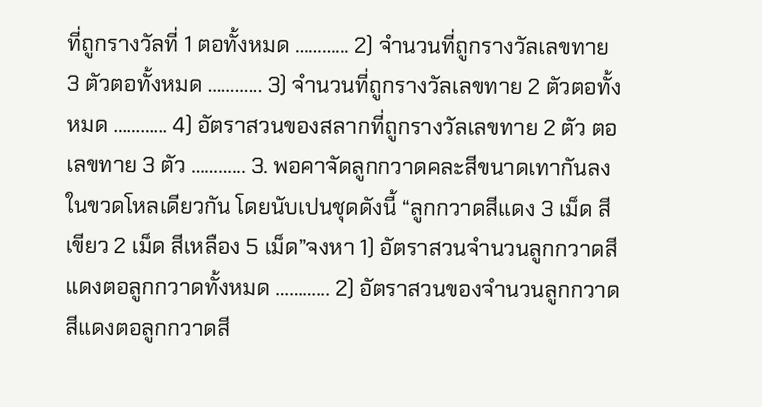ที่ถูกรางวัลที่ 1 ตอทั้งหมด ………... 2) จํานวนที่ถูกรางวัลเลขทาย 3 ตัวตอทั้งหมด ………... 3) จํานวนที่ถูกรางวัลเลขทาย 2 ตัวตอทั้งหมด ………... 4) อัตราสวนของสลากที่ถูกรางวัลเลขทาย 2 ตัว ตอเลขทาย 3 ตัว ………... 3. พอคาจัดลูกกวาดคละสีขนาดเทากันลงในขวดโหลเดียวกัน โดยนับเปนชุดดังนี้ “ลูกกวาดสีแดง 3 เม็ด สี เขียว 2 เม็ด สีเหลือง 5 เม็ด”จงหา 1) อัตราสวนจํานวนลูกกวาดสีแดงตอลูกกวาดทั้งหมด ………... 2) อัตราสวนของจํานวนลูกกวาดสีแดงตอลูกกวาดสี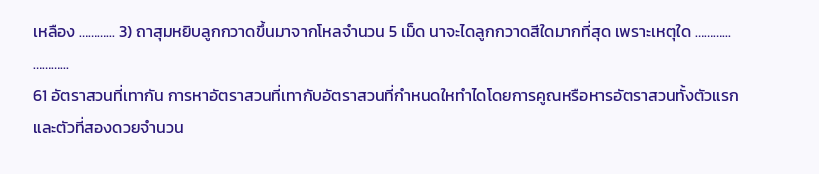เหลือง ………... 3) ถาสุมหยิบลูกกวาดขึ้นมาจากโหลจํานวน 5 เม็ด นาจะไดลูกกวาดสีใดมากที่สุด เพราะเหตุใด ………... ………...
61 อัตราสวนที่เทากัน การหาอัตราสวนที่เทากับอัตราสวนที่กําหนดใหทําไดโดยการคูณหรือหารอัตราสวนทั้งตัวแรก และตัวที่สองดวยจํานวน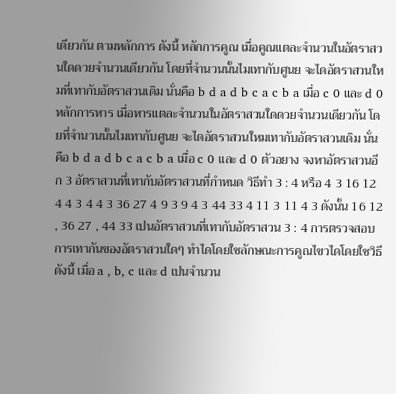เดียวกัน ตามหลักการ ดังนี้ หลักการคูณ เมื่อคูณแตละจํานวนในอัตราสวนใดดวยจํานวนเดียวกัน โดยที่จํานวนนั้นไมเทากับศูนย จะไดอัตราสวนใหมที่เทากับอัตราสวนเดิม นั่นคือ b d a d b c a c b a เมื่อ c 0 และ d 0 หลักการหาร เมื่อหารแตละจํานวนในอัตราสวนใดดวยจํานวนเดียวกัน โดยที่จํานวนนั้นไมเทากับศูนย จะไดอัตราสวนใหมเทากับอัตราสวนเดิม นั่นคือ b d a d b c a c b a เมื่อ c 0 และ d 0 ตัวอยาง จงหาอัตราสวนอีก 3 อัตราสวนที่เทากับอัตราสวนที่กําหนด วิธีทํา 3 : 4 หรือ 4 3 16 12 4 4 3 4 4 3 36 27 4 9 3 9 4 3 44 33 4 11 3 11 4 3 ดังนั้น 16 12 , 36 27 , 44 33 เปนอัตราสวนที่เทากับอัตราสวน 3 : 4 การตรวจสอบการเทากันของอัตราสวนใดๆ ทําไดโดยใชลักษณะการคูณไขวไดโดยใชวิธีดังนี้ เมื่อ a , b, c และ d เปนจํานวน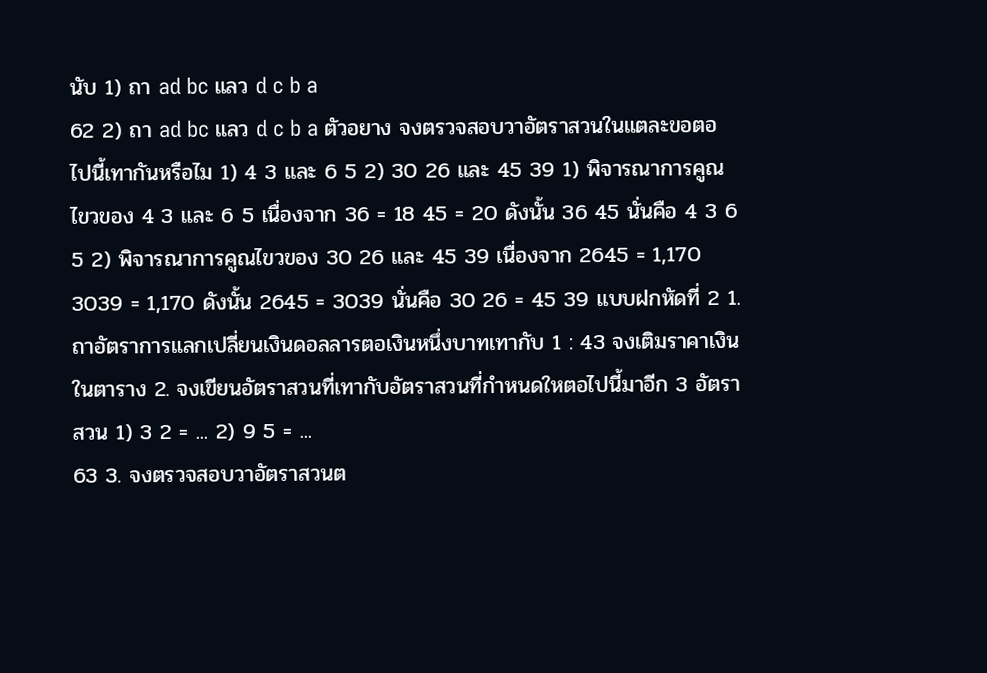นับ 1) ถา ad bc แลว d c b a
62 2) ถา ad bc แลว d c b a ตัวอยาง จงตรวจสอบวาอัตราสวนในแตละขอตอไปนี้เทากันหรือไม 1) 4 3 และ 6 5 2) 30 26 และ 45 39 1) พิจารณาการคูณไขวของ 4 3 และ 6 5 เนื่องจาก 36 = 18 45 = 20 ดังนั้น 36 45 นั่นคือ 4 3 6 5 2) พิจารณาการคูณไขวของ 30 26 และ 45 39 เนื่องจาก 2645 = 1,170 3039 = 1,170 ดังนั้น 2645 = 3039 นั่นคือ 30 26 = 45 39 แบบฝกหัดที่ 2 1. ถาอัตราการแลกเปลี่ยนเงินดอลลารตอเงินหนึ่งบาทเทากับ 1 : 43 จงเติมราคาเงินในตาราง 2. จงเขียนอัตราสวนที่เทากับอัตราสวนที่กําหนดใหตอไปนี้มาอีก 3 อัตราสวน 1) 3 2 = ... 2) 9 5 = ...
63 3. จงตรวจสอบวาอัตราสวนต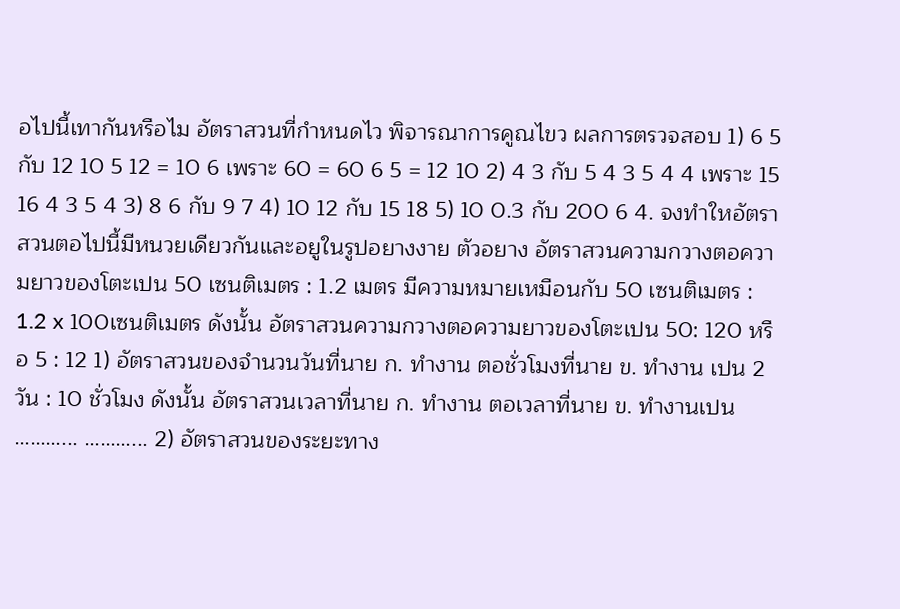อไปนี้เทากันหรือไม อัตราสวนที่กําหนดไว พิจารณาการคูณไขว ผลการตรวจสอบ 1) 6 5 กับ 12 10 5 12 = 10 6 เพราะ 60 = 60 6 5 = 12 10 2) 4 3 กับ 5 4 3 5 4 4 เพราะ 15 16 4 3 5 4 3) 8 6 กับ 9 7 4) 10 12 กับ 15 18 5) 10 0.3 กับ 200 6 4. จงทําใหอัตราสวนตอไปนี้มีหนวยเดียวกันและอยูในรูปอยางงาย ตัวอยาง อัตราสวนความกวางตอความยาวของโตะเปน 50 เซนติเมตร : 1.2 เมตร มีความหมายเหมือนกับ 50 เซนติเมตร : 1.2 x 100เซนติเมตร ดังนั้น อัตราสวนความกวางตอความยาวของโตะเปน 50: 120 หรือ 5 : 12 1) อัตราสวนของจํานวนวันที่นาย ก. ทํางาน ตอชั่วโมงที่นาย ข. ทํางาน เปน 2 วัน : 10 ชั่วโมง ดังนั้น อัตราสวนเวลาที่นาย ก. ทํางาน ตอเวลาที่นาย ข. ทํางานเปน ………... ………... 2) อัตราสวนของระยะทาง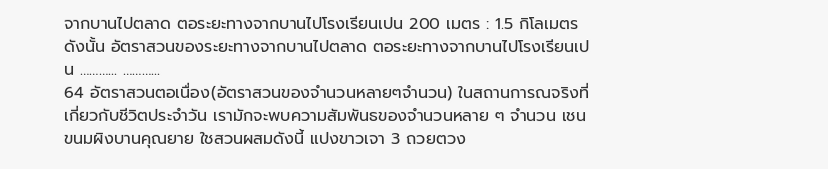จากบานไปตลาด ตอระยะทางจากบานไปโรงเรียนเปน 200 เมตร : 1.5 กิโลเมตร ดังนั้น อัตราสวนของระยะทางจากบานไปตลาด ตอระยะทางจากบานไปโรงเรียนเปน ………... ………...
64 อัตราสวนตอเนื่อง(อัตราสวนของจํานวนหลายๆจํานวน) ในสถานการณจริงที่เกี่ยวกับชีวิตประจําวัน เรามักจะพบความสัมพันธของจํานวนหลาย ๆ จํานวน เชน ขนมผิงบานคุณยาย ใชสวนผสมดังนี้ แปงขาวเจา 3 ถวยตวง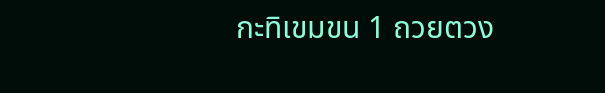กะทิเขมขน 1 ถวยตวง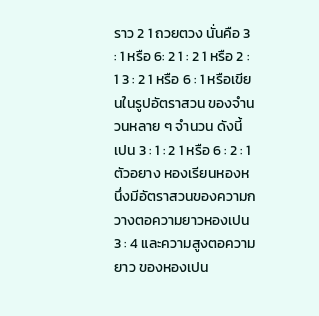ราว 2 1 ถวยตวง นั่นคือ 3 : 1 หรือ 6: 2 1 : 2 1 หรือ 2 : 1 3 : 2 1 หรือ 6 : 1 หรือเขียนในรูปอัตราสวน ของจํานวนหลาย ๆ จํานวน ดังนี้ เปน 3 : 1 : 2 1 หรือ 6 : 2 : 1 ตัวอยาง หองเรียนหองหนึ่งมีอัตราสวนของความกวางตอความยาวหองเปน 3 : 4 และความสูงตอความยาว ของหองเปน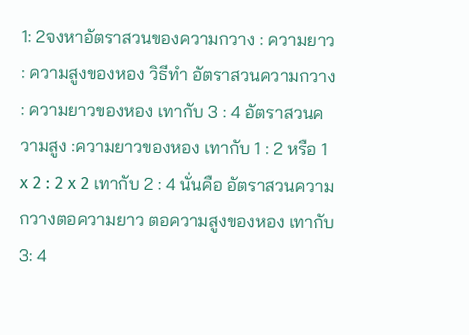1: 2จงหาอัตราสวนของความกวาง : ความยาว : ความสูงของหอง วิธีทํา อัตราสวนความกวาง : ความยาวของหอง เทากับ 3 : 4 อัตราสวนความสูง :ความยาวของหอง เทากับ 1 : 2 หรือ 1 x 2 : 2 x 2 เทากับ 2 : 4 นั่นคือ อัตราสวนความกวางตอความยาว ตอความสูงของหอง เทากับ 3: 4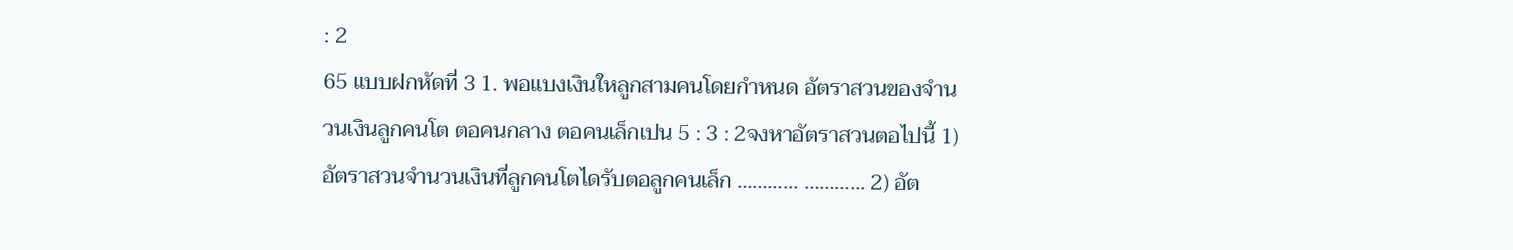: 2
65 แบบฝกหัดที่ 3 1. พอแบงเงินใหลูกสามคนโดยกําหนด อัตราสวนของจํานวนเงินลูกคนโต ตอคนกลาง ตอคนเล็กเปน 5 : 3 : 2จงหาอัตราสวนตอไปนี้ 1) อัตราสวนจํานวนเงินที่ลูกคนโตไดรับตอลูกคนเล็ก ………... ………... 2) อัต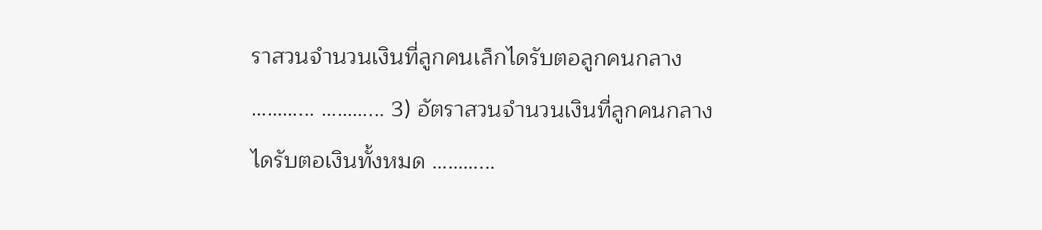ราสวนจํานวนเงินที่ลูกคนเล็กไดรับตอลูกคนกลาง ………... ………... 3) อัตราสวนจํานวนเงินที่ลูกคนกลางไดรับตอเงินทั้งหมด ………...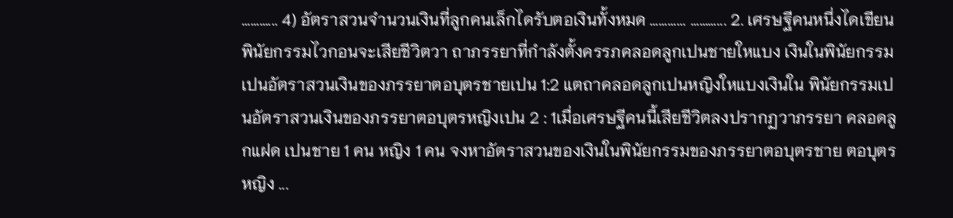………... 4) อัตราสวนจํานวนเงินที่ลูกคนเล็กไดรับตอเงินทั้งหมด ………... ………... 2. เศรษฐีคนหนึ่งไดเขียนพินัยกรรมไวกอนจะเสียชีวิตวา ถาภรรยาที่กําลังตั้งครรภคลอดลูกเปนชายใหแบง เงินในพินัยกรรมเปนอัตราสวนเงินของภรรยาตอบุตรชายเปน 1:2 แตถาคลอดลูกเปนหญิงใหแบงเงินใน พินัยกรรมเปนอัตราสวนเงินของภรรยาตอบุตรหญิงเปน 2 : 1เมื่อเศรษฐีคนนี้เสียชีวิตลงปรากฏวาภรรยา คลอดลูกแฝด เปนชาย 1 คน หญิง 1 คน จงหาอัตราสวนของเงินในพินัยกรรมของภรรยาตอบุตรชาย ตอบุตร หญิง ...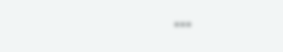...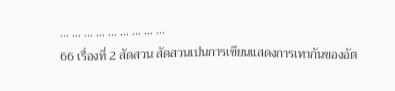... ... ... ... ... ... ... ... ...
66 เรื่องที่ 2 สัดสวน สัดสวนเปนการเขียนแสดงการเทากันของอัต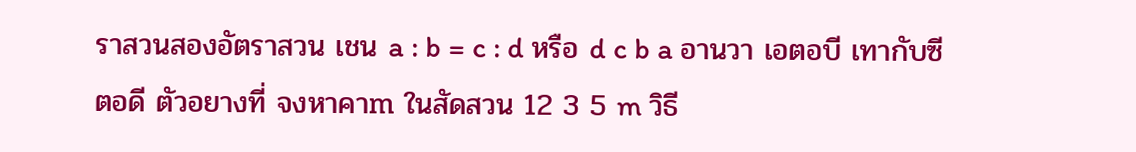ราสวนสองอัตราสวน เชน a : b = c : d หรือ d c b a อานวา เอตอบี เทากับซีตอดี ตัวอยางที่ จงหาคาm ในสัดสวน 12 3 5 m วิธี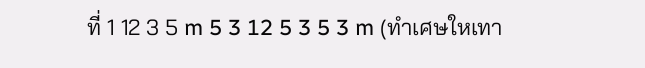ที่ 1 12 3 5 m 5 3 12 5 3 5 3 m (ทําเศษใหเทา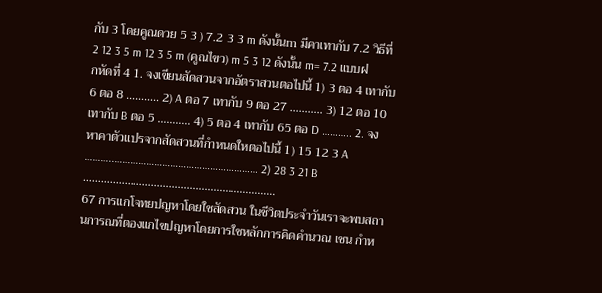กับ 3 โดยคูณดวย 5 3 ) 7.2 3 3 m ดังนั้นm มีคาเทากับ 7.2 วิธีที่ 2 12 3 5 m 12 3 5 m (คูณไขว) m 5 3 12 ดังนั้น m= 7.2 แบบฝกหัดที่ 4 1. จงเขียนสัดสวนจากอัตราสวนตอไปนี้ 1) 3 ตอ 4 เทากับ 6 ตอ 8 ……….. 2) A ตอ 7 เทากับ 9 ตอ 27 ……….. 3) 12 ตอ 10 เทากับ B ตอ 5 ……….. 4) 5 ตอ 4 เทากับ 65 ตอ D ……….. 2. จงหาคาตัวแปรจากสัดสวนที่กําหนดใหตอไปนี้ 1) 15 12 3 A ………..……………………………………………… 2) 28 3 21 B ………..………………………………………………
67 การแกโจทยปญหาโดยใชสัดสวน ในชีวิตประจําวันเราจะพบสถานการณที่ตองแกไขปญหาโดยการใชหลักการคิดคํานวณ เชน กําห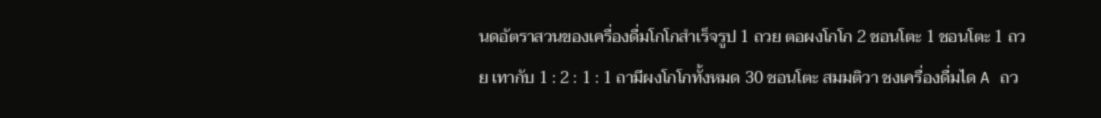นดอัตราสวนของเครื่องดื่มโกโกสําเร็จรูป 1 ถวย ตอผงโกโก 2 ชอนโตะ 1 ชอนโตะ 1 ถวย เทากับ 1 : 2 : 1 : 1 ถามีผงโกโกทั้งหมด 30 ชอนโตะ สมมติวา ชงเครื่องดื่มได A ถว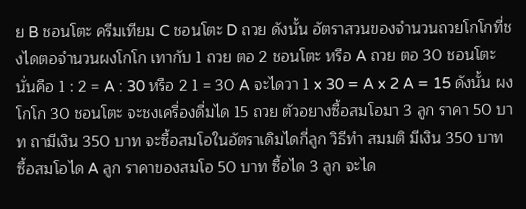ย B ชอนโตะ ครีมเทียม C ชอนโตะ D ถวย ดังนั้น อัตราสวนของจํานวนถวยโกโกที่ชงไดตอจํานวนผงโกโก เทากับ 1 ถวย ตอ 2 ชอนโตะ หรือ A ถวย ตอ 30 ชอนโตะ นั่นคือ 1 : 2 = A : 30 หรือ 2 1 = 30 A จะไดวา 1 x 30 = A x 2 A = 15 ดังนั้น ผงโกโก 30 ชอนโตะ จะชงเครื่องดื่มได 15 ถวย ตัวอยางซื้อสมโอมา 3 ลูก ราคา 50 บาท ถามีเงิน 350 บาท จะซื้อสมโอในอัตราเดิมไดกี่ลูก วิธีทํา สมมติ มีเงิน 350 บาท ซื้อสมโอได A ลูก ราคาของสมโอ 50 บาท ซื้อได 3 ลูก จะได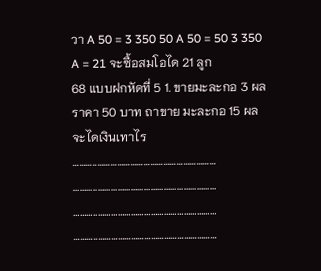วา A 50 = 3 350 50 A 50 = 50 3 350 A = 21 จะซื้อสมโอได 21 ลูก
68 แบบฝกหัดที่ 5 1. ขายมะละกอ 3 ผล ราคา 50 บาท ถาขาย มะละกอ 15 ผล จะไดเงินเทาไร ………..……………………………………………… ………..……………………………………………… ………..……………………………………………… ………..………………………………………………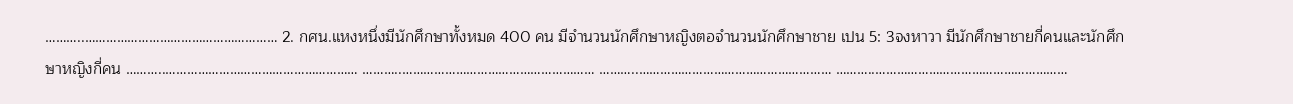………..……………………………………………… 2. กศน.แหงหนึ่งมีนักศึกษาทั้งหมด 400 คน มีจํานวนนักศึกษาหญิงตอจํานวนนักศึกษาชาย เปน 5: 3จงหาวา มีนักศึกษาชายกี่คนและนักศึกษาหญิงกี่คน ………..……………………………………………… ………..……………………………………………… ………..……………………………………………… ………..………………………………………………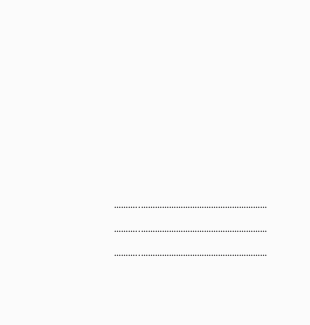………..……………………………………………… ………..……………………………………………… ………..………………………………………………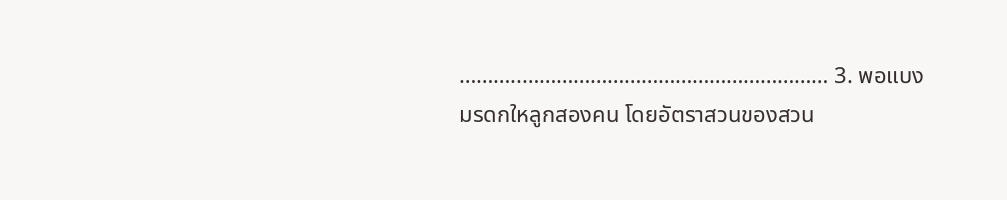………..……………………………………………… 3. พอแบงมรดกใหลูกสองคน โดยอัตราสวนของสวน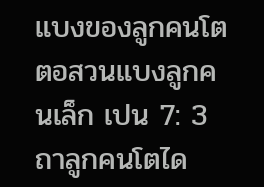แบงของลูกคนโตตอสวนแบงลูกคนเล็ก เปน 7: 3ถาลูกคนโตได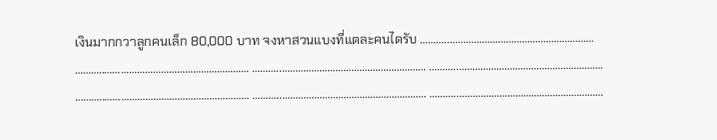เงินมากกวาลูกคนเล็ก 80,000 บาท จงหาสวนแบงที่แตละคนไดรับ ………..……………………………………………… ………..……………………………………………… ………..……………………………………………… ………..……………………………………………… ………..……………………………………………… ………..……………………………………………… ………..………………………………………………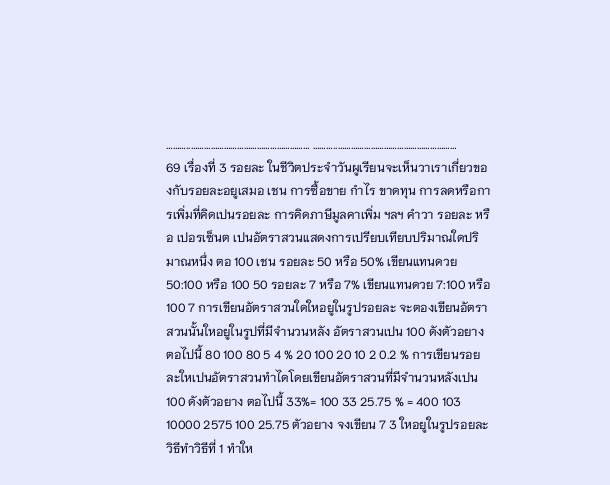………..……………………………………………… ………..………………………………………………
69 เรื่องที่ 3 รอยละ ในชีวิตประจําวันผูเรียนจะเห็นวาเราเกี่ยวของกับรอยละอยูเสมอ เชน การซื้อขาย กําไร ขาดทุน การลดหรือการเพิ่มที่คิดเปนรอยละ การคิดภาษีมูลคาเพิ่ม ฯลฯ คําวา รอยละ หรือ เปอรเซ็นต เปนอัตราสวนแสดงการเปรียบเทียบปริมาณใดปริมาณหนึ่ง ตอ 100 เชน รอยละ 50 หรือ 50% เขียนแทนดวย 50:100 หรือ 100 50 รอยละ 7 หรือ 7% เขียนแทนดวย 7:100 หรือ 100 7 การเขียนอัตราสวนใดใหอยูในรูปรอยละ จะตองเขียนอัตราสวนนั้นใหอยูในรูปที่มีจํานวนหลัง อัตราสวนเปน 100 ดังตัวอยางตอไปนี้ 80 100 80 5 4 % 20 100 20 10 2 0.2 % การเขียนรอยละใหเปนอัตราสวนทําไดโดยเขียนอัตราสวนที่มีจํานวนหลังเปน 100 ดังตัวอยาง ตอไปนี้ 33%= 100 33 25.75 % = 400 103 10000 2575 100 25.75 ตัวอยาง จงเขียน 7 3 ใหอยูในรูปรอยละ วิธีทําวิธีที่ 1 ทําให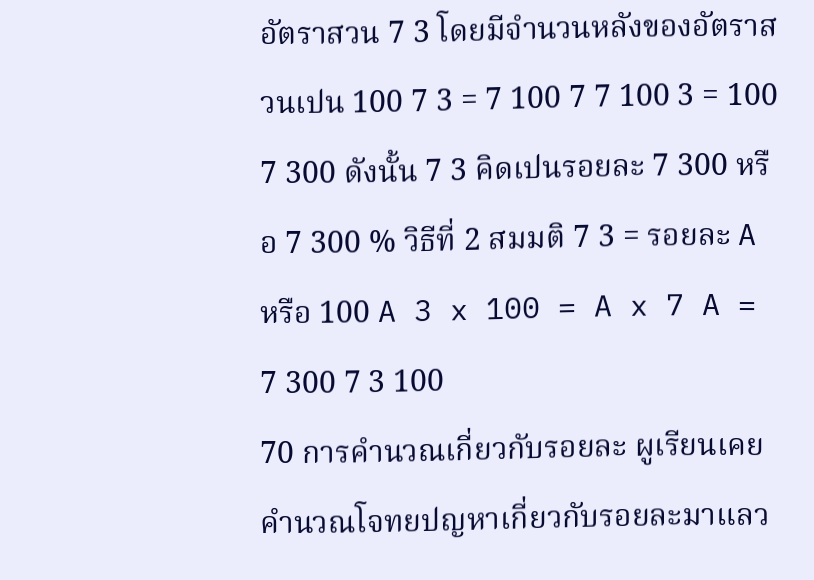อัตราสวน 7 3 โดยมีจํานวนหลังของอัตราสวนเปน 100 7 3 = 7 100 7 7 100 3 = 100 7 300 ดังนั้น 7 3 คิดเปนรอยละ 7 300 หรือ 7 300 % วิธีที่ 2 สมมติ 7 3 = รอยละ A หรือ 100 A 3 x 100 = A x 7 A = 7 300 7 3 100
70 การคํานวณเกี่ยวกับรอยละ ผูเรียนเคยคํานวณโจทยปญหาเกี่ยวกับรอยละมาแลว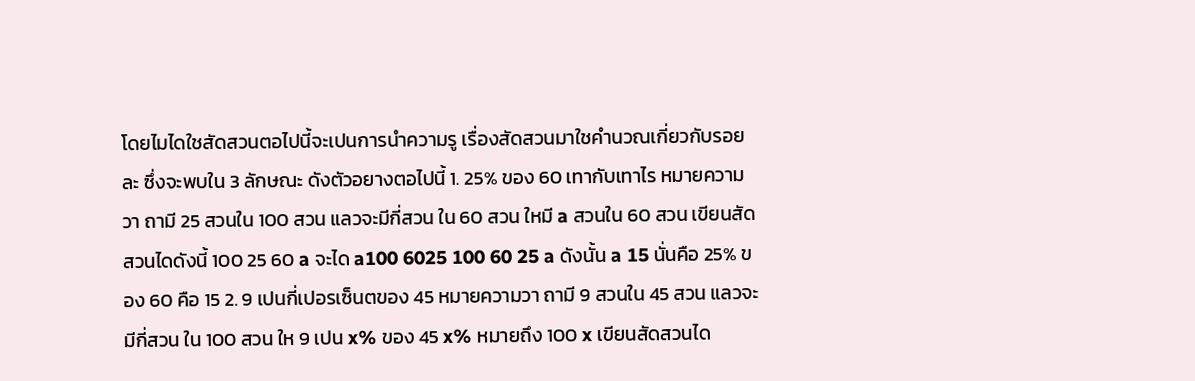โดยไมไดใชสัดสวนตอไปนี้จะเปนการนําความรู เรื่องสัดสวนมาใชคํานวณเกี่ยวกับรอยละ ซึ่งจะพบใน 3 ลักษณะ ดังตัวอยางตอไปนี้ 1. 25% ของ 60 เทากับเทาไร หมายความวา ถามี 25 สวนใน 100 สวน แลวจะมีกี่สวน ใน 60 สวน ใหมี a สวนใน 60 สวน เขียนสัดสวนไดดังนี้ 100 25 60 a จะได a100 6025 100 60 25 a ดังนั้น a 15 นั่นคือ 25% ของ 60 คือ 15 2. 9 เปนกี่เปอรเซ็นตของ 45 หมายความวา ถามี 9 สวนใน 45 สวน แลวจะมีกี่สวน ใน 100 สวน ให 9 เปน x% ของ 45 x% หมายถึง 100 x เขียนสัดสวนได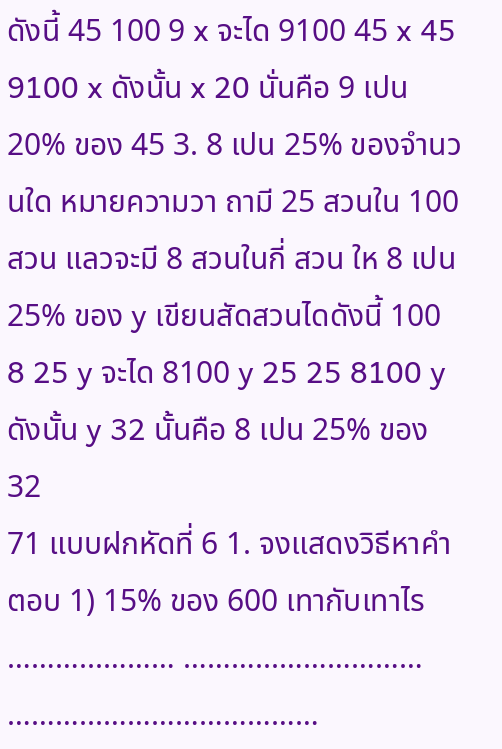ดังนี้ 45 100 9 x จะได 9100 45 x 45 9100 x ดังนั้น x 20 นั่นคือ 9 เปน 20% ของ 45 3. 8 เปน 25% ของจํานวนใด หมายความวา ถามี 25 สวนใน 100 สวน แลวจะมี 8 สวนในกี่ สวน ให 8 เปน 25% ของ y เขียนสัดสวนไดดังนี้ 100 8 25 y จะได 8100 y 25 25 8100 y ดังนั้น y 32 นั้นคือ 8 เปน 25% ของ 32
71 แบบฝกหัดที่ 6 1. จงแสดงวิธีหาคําตอบ 1) 15% ของ 600 เทากับเทาไร ………...……… ………...……………… ………...………………………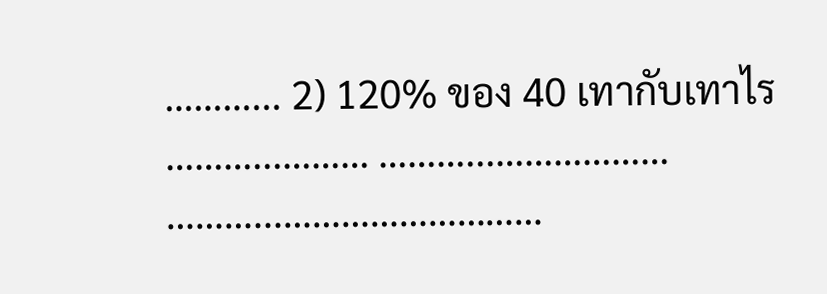………... 2) 120% ของ 40 เทากับเทาไร ………...……… ………...……………… ………...………………………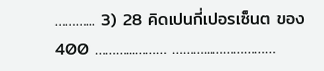………... 3) 28 คิดเปนกี่เปอรเซ็นต ของ 400 ………...……… ………...………………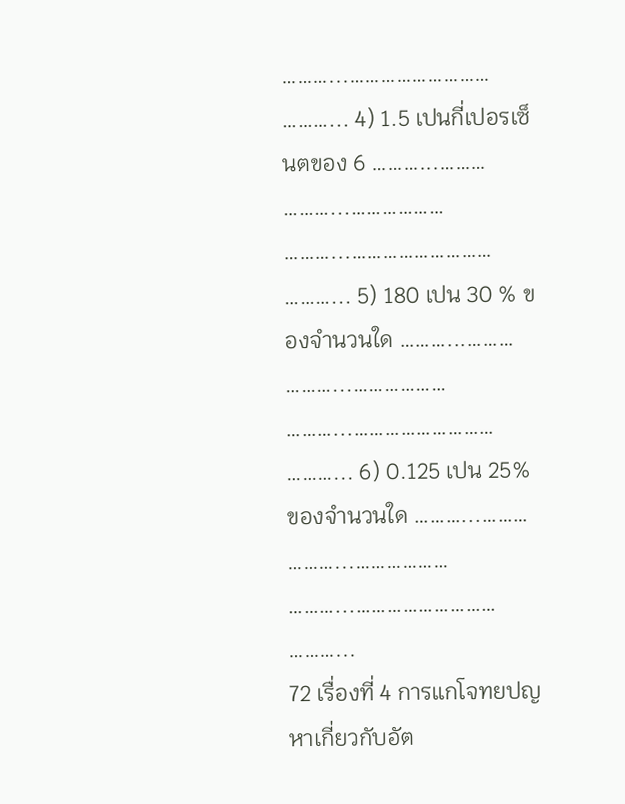………...……………………… ………... 4) 1.5 เปนกี่เปอรเซ็นตของ 6 ………...……… ………...……………… ………...……………………… ………... 5) 180 เปน 30 % ของจํานวนใด ………...……… ………...……………… ………...……………………… ………... 6) 0.125 เปน 25% ของจํานวนใด ………...……… ………...……………… ………...……………………… ………...
72 เรื่องที่ 4 การแกโจทยปญหาเกี่ยวกับอัต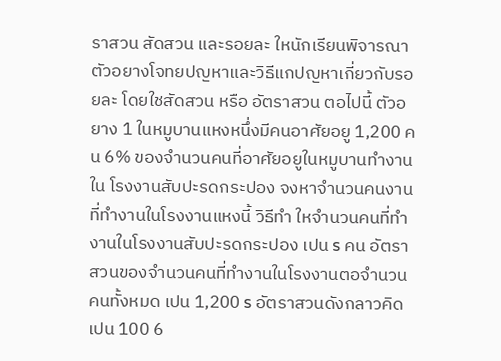ราสวน สัดสวน และรอยละ ใหนักเรียนพิจารณาตัวอยางโจทยปญหาและวิธีแกปญหาเกี่ยวกับรอยละ โดยใชสัดสวน หรือ อัตราสวน ตอไปนี้ ตัวอยาง 1 ในหมูบานแหงหนึ่งมีคนอาศัยอยู 1,200 คน 6% ของจํานวนคนที่อาศัยอยูในหมูบานทํางานใน โรงงานสับปะรดกระปอง จงหาจํานวนคนงานที่ทํางานในโรงงานแหงนี้ วิธีทํา ใหจํานวนคนที่ทํางานในโรงงานสับปะรดกระปอง เปน s คน อัตราสวนของจํานวนคนที่ทํางานในโรงงานตอจํานวนคนทั้งหมด เปน 1,200 s อัตราสวนดังกลาวคิดเปน 100 6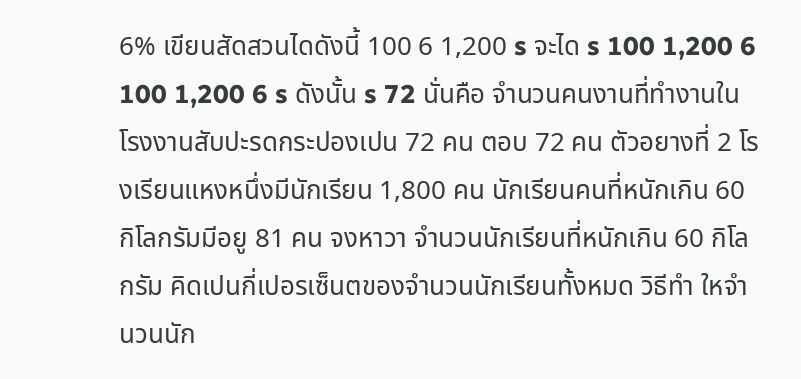6% เขียนสัดสวนไดดังนี้ 100 6 1,200 s จะได s 100 1,200 6 100 1,200 6 s ดังนั้น s 72 นั่นคือ จํานวนคนงานที่ทํางานในโรงงานสับปะรดกระปองเปน 72 คน ตอบ 72 คน ตัวอยางที่ 2 โรงเรียนแหงหนึ่งมีนักเรียน 1,800 คน นักเรียนคนที่หนักเกิน 60 กิโลกรัมมีอยู 81 คน จงหาวา จํานวนนักเรียนที่หนักเกิน 60 กิโลกรัม คิดเปนกี่เปอรเซ็นตของจํานวนนักเรียนทั้งหมด วิธีทํา ใหจํานวนนัก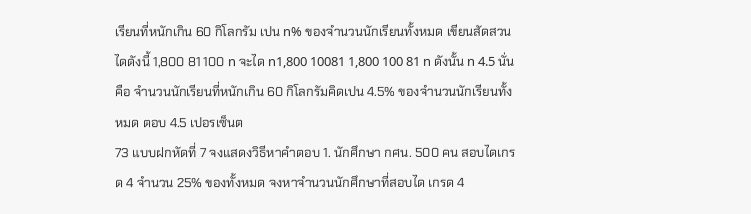เรียนที่หนักเกิน 60 กิโลกรัม เปน n% ของจํานวนนักเรียนทั้งหมด เขียนสัดสวนไดดังนี้ 1,800 81 100 n จะได n1,800 10081 1,800 100 81 n ดังนั้น n 4.5 นั่นคือ จํานวนนักเรียนที่หนักเกิน 60 กิโลกรัมคิดเปน 4.5% ของจํานวนนักเรียนทั้งหมด ตอบ 4.5 เปอรเซ็นต
73 แบบฝกหัดที่ 7 จงแสดงวิธีหาคําตอบ 1. นักศึกษา กศน. 500 คน สอบไดเกรด 4 จํานวน 25% ของทั้งหมด จงหาจํานวนนักศึกษาที่สอบได เกรด 4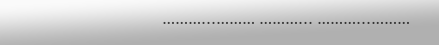………...……… ………... ………...………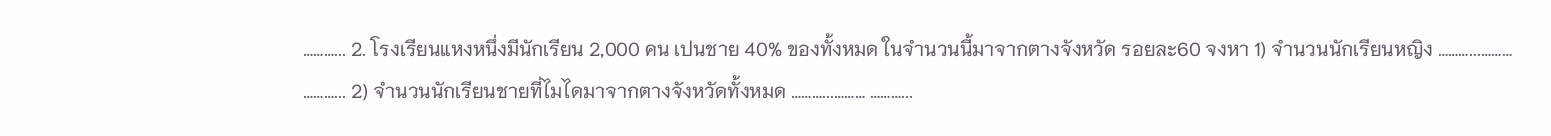………... 2. โรงเรียนแหงหนึ่งมีนักเรียน 2,000 คน เปนชาย 40% ของทั้งหมด ในจํานวนนี้มาจากตางจังหวัด รอยละ60 จงหา 1) จํานวนนักเรียนหญิง ………...……… ………... 2) จํานวนนักเรียนชายที่ไมไดมาจากตางจังหวัดทั้งหมด ………...……… ………...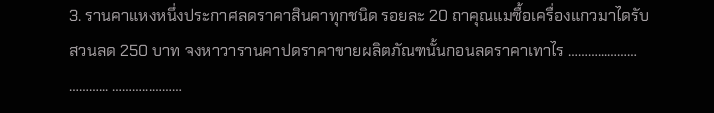3. รานคาแหงหนึ่งประกาศลดราคาสินคาทุกชนิด รอยละ 20 ถาคุณแมซื้อเครื่องแกวมาไดรับสวนลด 250 บาท จงหาวารานคาปดราคาขายผลิตภัณฑนั้นกอนลดราคาเทาไร ………...……… ………... ………...………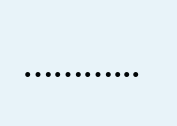………...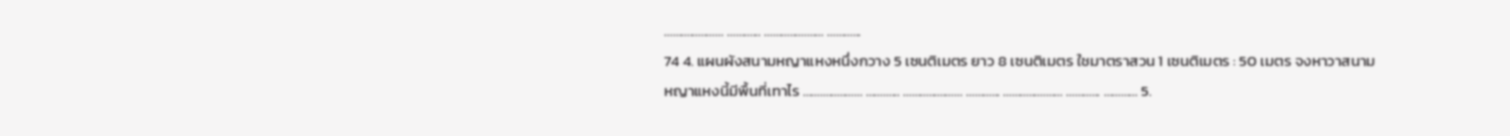………...……… ………... ………...……… ………...
74 4. แผนผังสนามหญาแหงหนึ่งกวาง 5 เซนติเมตร ยาว 8 เซนติเมตร ใชมาตราสวน 1 เซนติเมตร : 50 เมตร จงหาวาสนามหญาแหงนี้มีพื้นที่เทาไร ………...……… ………... ………...……… ………... ………...……… ………... ………... 5.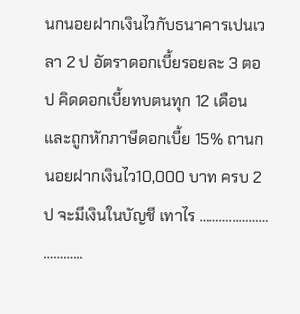นกนอยฝากเงินไวกับธนาคารเปนเวลา 2 ป อัตราดอกเบี้ยรอยละ 3 ตอป คิดดอกเบี้ยทบตนทุก 12 เดือนและถูกหักภาษีดอกเบี้ย 15% ถานกนอยฝากเงินไว10,000 บาท ครบ 2 ป จะมีเงินในบัญชี เทาไร ………...……… ………...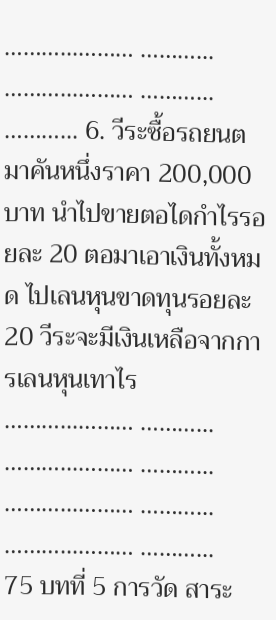………...……… ………... ………...……… ………... ………... 6. วีระซื้อรถยนตมาคันหนึ่งราคา 200,000 บาท นําไปขายตอไดกําไรรอยละ 20 ตอมาเอาเงินทั้งหมด ไปเลนหุนขาดทุนรอยละ 20 วีระจะมีเงินเหลือจากการเลนหุนเทาไร ………...……… ………... ………...……… ………... ………...……… ………... ………...……… ………...
75 บทที่ 5 การวัด สาระ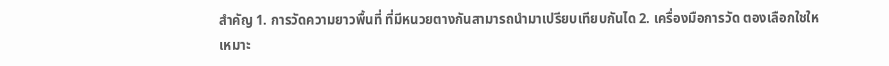สําคัญ 1. การวัดความยาวพื้นที่ ที่มีหนวยตางกันสามารถนํามาเปรียบเทียบกันได 2. เครื่องมือการวัด ตองเลือกใชใหเหมาะ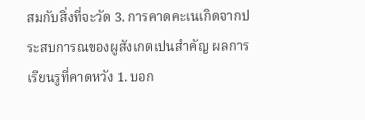สมกับสิ่งที่จะวัด 3. การคาดคะเนเกิดจากประสบการณของผูสังเกตเปนสําคัญ ผลการเรียนรูที่คาดหวัง 1. บอก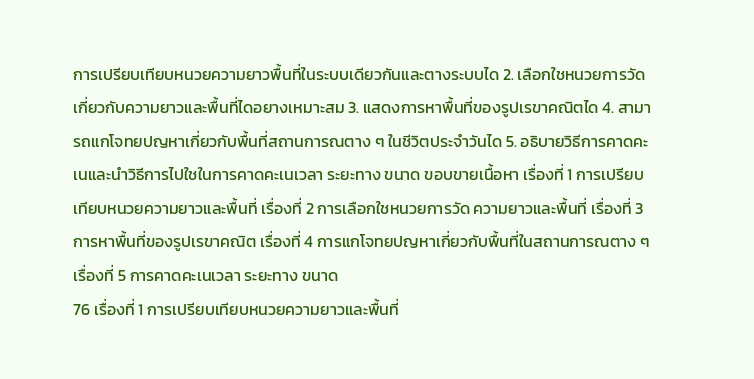การเปรียบเทียบหนวยความยาวพื้นที่ในระบบเดียวกันและตางระบบได 2. เลือกใชหนวยการวัดเกี่ยวกับความยาวและพื้นที่ไดอยางเหมาะสม 3. แสดงการหาพื้นที่ของรูปเรขาคณิตได 4. สามารถแกโจทยปญหาเกี่ยวกับพื้นที่สถานการณตาง ๆ ในชีวิตประจําวันได 5. อธิบายวิธีการคาดคะเนและนําวิธีการไปใชในการคาดคะเนเวลา ระยะทาง ขนาด ขอบขายเนื้อหา เรื่องที่ 1 การเปรียบเทียบหนวยความยาวและพื้นที่ เรื่องที่ 2 การเลือกใชหนวยการวัด ความยาวและพื้นที่ เรื่องที่ 3 การหาพื้นที่ของรูปเรขาคณิต เรื่องที่ 4 การแกโจทยปญหาเกี่ยวกับพื้นที่ในสถานการณตาง ๆ เรื่องที่ 5 การคาดคะเนเวลา ระยะทาง ขนาด
76 เรื่องที่ 1 การเปรียบเทียบหนวยความยาวและพื้นที่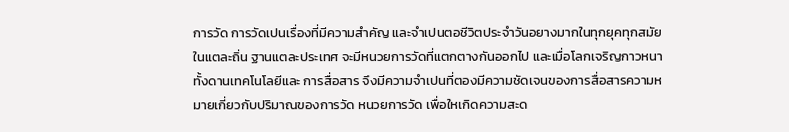การวัด การวัดเปนเรื่องที่มีความสําคัญ และจําเปนตอชีวิตประจําวันอยางมากในทุกยุคทุกสมัย ในแตละถิ่น ฐานแตละประเทศ จะมีหนวยการวัดที่แตกตางกันออกไป และเมื่อโลกเจริญกาวหนาทั้งดานเทคโนโลยีและ การสื่อสาร จึงมีความจําเปนที่ตองมีความชัดเจนของการสื่อสารความหมายเกี่ยวกับปริมาณของการวัด หนวยการวัด เพื่อใหเกิดความสะด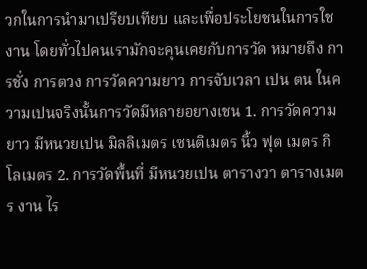วกในการนํามาเปรียบเทียบ และเพื่อประโยชนในการใชงาน โดยทั่วไปคนเรามักจะคุนเคยกับการวัด หมายถึง การชั่ง การตวง การวัดความยาว การจับเวลา เปน ตน ในความเปนจริงนั้นการวัดมีหลายอยางเชน 1. การวัดความยาว มีหนวยเปน มิลลิเมตร เซนติเมตร นิ้ว ฟุต เมตร กิโลเมตร 2. การวัดพื้นที่ มีหนวยเปน ตารางวา ตารางเมตร งาน ไร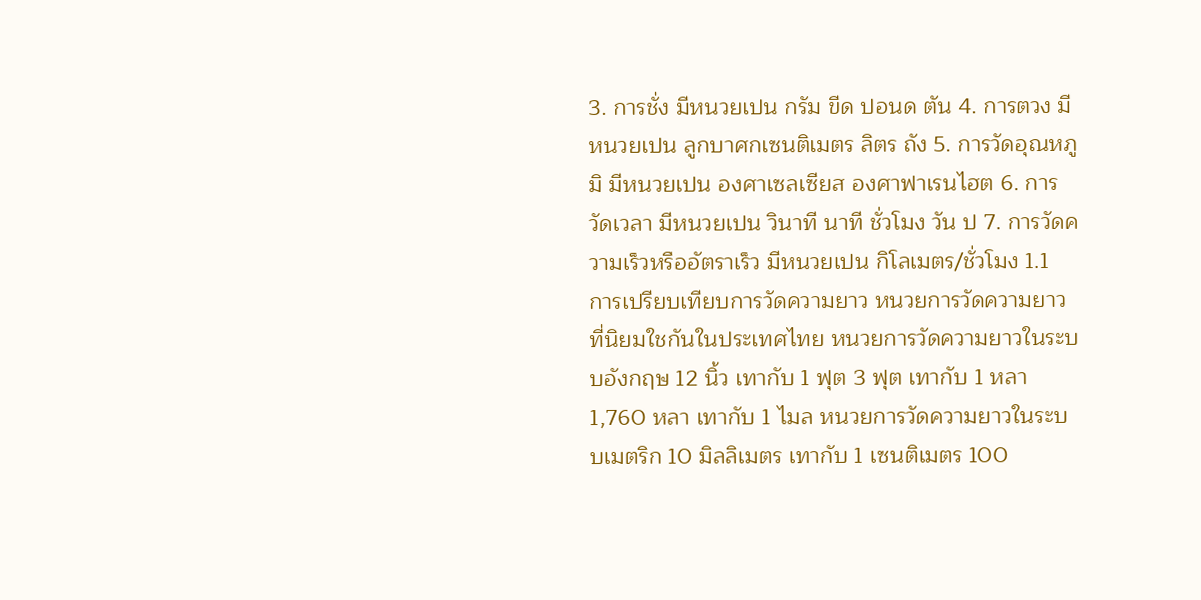3. การชั่ง มีหนวยเปน กรัม ขีด ปอนด ตัน 4. การตวง มีหนวยเปน ลูกบาศกเซนติเมตร ลิตร ถัง 5. การวัดอุณหภูมิ มีหนวยเปน องศาเซลเซียส องศาฟาเรนไฮต 6. การวัดเวลา มีหนวยเปน วินาที นาที ชั่วโมง วัน ป 7. การวัดความเร็วหรืออัตราเร็ว มีหนวยเปน กิโลเมตร/ชั่วโมง 1.1 การเปรียบเทียบการวัดความยาว หนวยการวัดความยาวที่นิยมใชกันในประเทศไทย หนวยการวัดความยาวในระบบอังกฤษ 12 นิ้ว เทากับ 1 ฟุต 3 ฟุต เทากับ 1 หลา 1,760 หลา เทากับ 1 ไมล หนวยการวัดความยาวในระบบเมตริก 10 มิลลิเมตร เทากับ 1 เซนติเมตร 100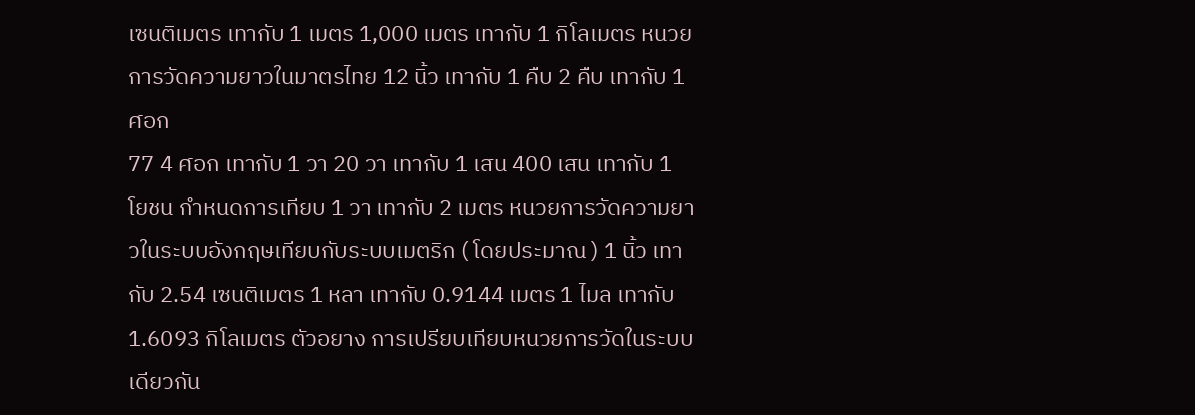เซนติเมตร เทากับ 1 เมตร 1,000 เมตร เทากับ 1 กิโลเมตร หนวยการวัดความยาวในมาตรไทย 12 นิ้ว เทากับ 1 คืบ 2 คืบ เทากับ 1 ศอก
77 4 ศอก เทากับ 1 วา 20 วา เทากับ 1 เสน 400 เสน เทากับ 1 โยชน กําหนดการเทียบ 1 วา เทากับ 2 เมตร หนวยการวัดความยาวในระบบอังกฤษเทียบกับระบบเมตริก ( โดยประมาณ ) 1 นิ้ว เทากับ 2.54 เซนติเมตร 1 หลา เทากับ 0.9144 เมตร 1 ไมล เทากับ 1.6093 กิโลเมตร ตัวอยาง การเปรียบเทียบหนวยการวัดในระบบเดียวกัน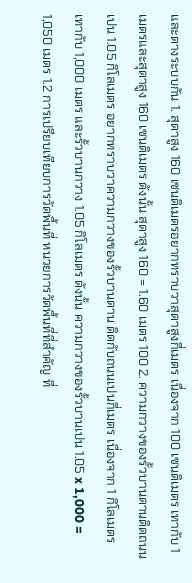และตางระบบกัน 1. สุดาสูง 160 เซนติเมตรอยากทราบวาสุดาสูงกี่เมตร เนื่องจาก 100 เซนติเมตร เทากับ 1 เมตรและสุดาสูง 160 เซนติเมตร ดังนั้น สุดาสูง 160 = 1.60 เมตร 100 2. ความกวางของรั้วบานดานติดถนนเปน 1.05 กิโลเมตร อยากทราบวาความกวางของรั้วบานดาน ติดกับถนนเปนกี่เมตร เนื่องจาก 1 กิโลเมตร เทากับ 1,000 เมตร และรั้วบานกวาง 1.05 กิโลเมตร ดังนั้น ความกวางของรั้วบานเปน 1.05 x 1,000 = 1,050 เมตร 1.2 การเปรียบเทียบการวัดพื้นที่ หนวยการวัดพื้นที่ที่สําคัญ ที่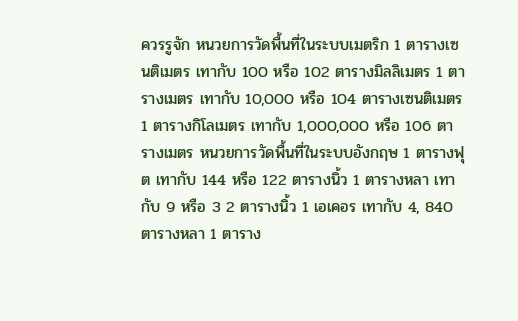ควรรูจัก หนวยการวัดพื้นที่ในระบบเมตริก 1 ตารางเซนติเมตร เทากับ 100 หรือ 102 ตารางมิลลิเมตร 1 ตารางเมตร เทากับ 10,000 หรือ 104 ตารางเซนติเมตร 1 ตารางกิโลเมตร เทากับ 1,000,000 หรือ 106 ตารางเมตร หนวยการวัดพื้นที่ในระบบอังกฤษ 1 ตารางฟุต เทากับ 144 หรือ 122 ตารางนิ้ว 1 ตารางหลา เทากับ 9 หรือ 3 2 ตารางนิ้ว 1 เอเคอร เทากับ 4, 840 ตารางหลา 1 ตาราง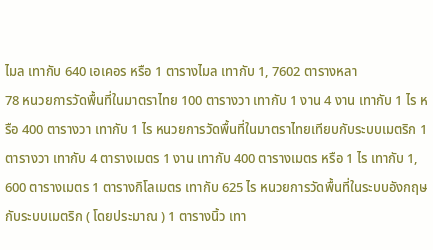ไมล เทากับ 640 เอเคอร หรือ 1 ตารางไมล เทากับ 1, 7602 ตารางหลา
78 หนวยการวัดพื้นที่ในมาตราไทย 100 ตารางวา เทากับ 1 งาน 4 งาน เทากับ 1 ไร หรือ 400 ตารางวา เทากับ 1 ไร หนวยการวัดพื้นที่ในมาตราไทยเทียบกับระบบเมตริก 1 ตารางวา เทากับ 4 ตารางเมตร 1 งาน เทากับ 400 ตารางเมตร หรือ 1 ไร เทากับ 1, 600 ตารางเมตร 1 ตารางกิโลเมตร เทากับ 625 ไร หนวยการวัดพื้นที่ในระบบอังกฤษกับระบบเมตริก ( โดยประมาณ ) 1 ตารางนิ้ว เทา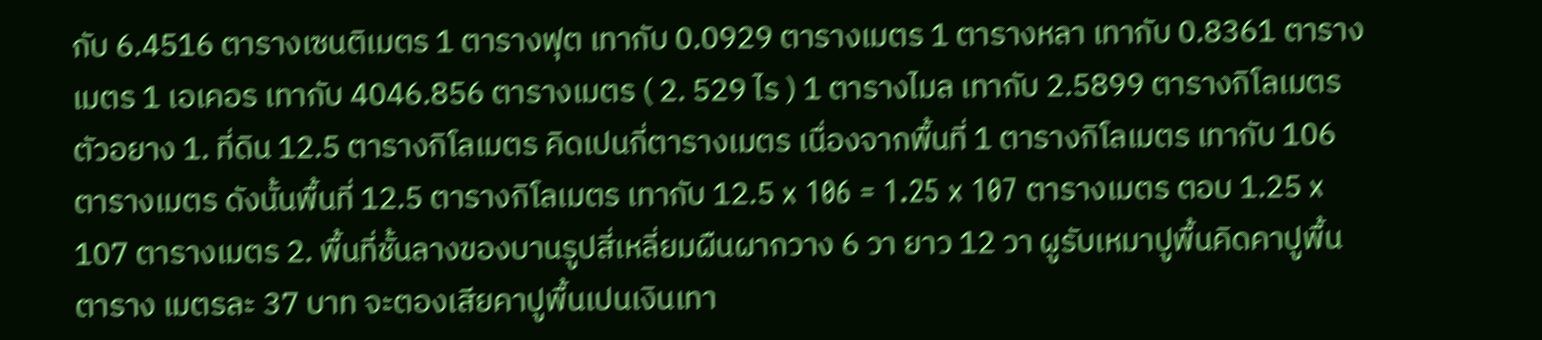กับ 6.4516 ตารางเซนติเมตร 1 ตารางฟุต เทากับ 0.0929 ตารางเมตร 1 ตารางหลา เทากับ 0.8361 ตารางเมตร 1 เอเคอร เทากับ 4046.856 ตารางเมตร ( 2. 529 ไร ) 1 ตารางไมล เทากับ 2.5899 ตารางกิโลเมตร ตัวอยาง 1. ที่ดิน 12.5 ตารางกิโลเมตร คิดเปนกี่ตารางเมตร เนื่องจากพื้นที่ 1 ตารางกิโลเมตร เทากับ 106 ตารางเมตร ดังนั้นพื้นที่ 12.5 ตารางกิโลเมตร เทากับ 12.5 x 106 = 1.25 x 107 ตารางเมตร ตอบ 1.25 x 107 ตารางเมตร 2. พื้นที่ชั้นลางของบานรูปสี่เหลี่ยมผืนผากวาง 6 วา ยาว 12 วา ผูรับเหมาปูพื้นคิดคาปูพื้นตาราง เมตรละ 37 บาท จะตองเสียคาปูพื้นเปนเงินเทา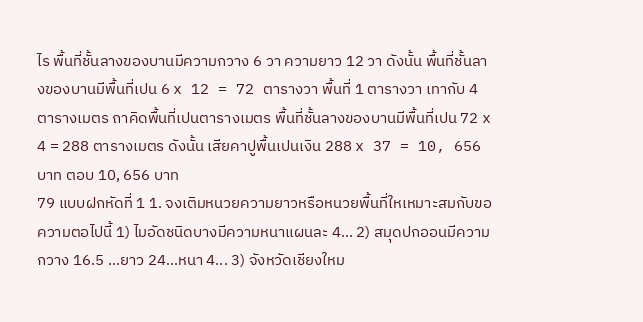ไร พื้นที่ชั้นลางของบานมีความกวาง 6 วา ความยาว 12 วา ดังนั้น พื้นที่ชั้นลางของบานมีพื้นที่เปน 6 x 12 = 72 ตารางวา พื้นที่ 1 ตารางวา เทากับ 4 ตารางเมตร ถาคิดพื้นที่เปนตารางเมตร พื้นที่ชั้นลางของบานมีพื้นที่เปน 72 x 4 = 288 ตารางเมตร ดังนั้น เสียคาปูพื้นเปนเงิน 288 x 37 = 10, 656 บาท ตอบ 10, 656 บาท
79 แบบฝกหัดที่ 1 1. จงเติมหนวยความยาวหรือหนวยพื้นที่ใหเหมาะสมกับขอความตอไปนี้ 1) ไมอัดชนิดบางมีความหนาแผนละ 4... 2) สมุดปกออนมีความกวาง 16.5 ...ยาว 24...หนา 4... 3) จังหวัดเชียงใหม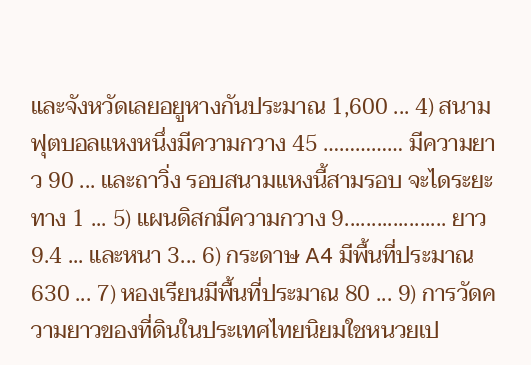และจังหวัดเลยอยูหางกันประมาณ 1,600 ... 4) สนามฟุตบอลแหงหนึ่งมีความกวาง 45 …………… มีความยาว 90 ... และถาวิ่ง รอบสนามแหงนี้สามรอบ จะไดระยะทาง 1 ... 5) แผนดิสกมีความกวาง 9................... ยาว 9.4 ... และหนา 3... 6) กระดาษ A4 มีพื้นที่ประมาณ 630 ... 7) หองเรียนมีพื้นที่ประมาณ 80 ... 9) การวัดความยาวของที่ดินในประเทศไทยนิยมใชหนวยเป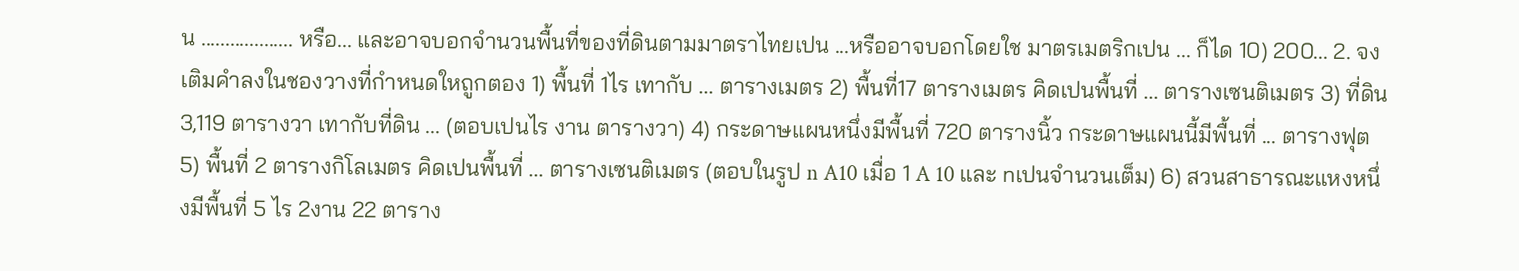น ................... หรือ... และอาจบอกจํานวนพื้นที่ของที่ดินตามมาตราไทยเปน ...หรืออาจบอกโดยใช มาตรเมตริกเปน ... ก็ได 10) 200... 2. จงเติมคําลงในชองวางที่กําหนดใหถูกตอง 1) พื้นที่ 1ไร เทากับ ... ตารางเมตร 2) พื้นที่17 ตารางเมตร คิดเปนพื้นที่ ... ตารางเซนติเมตร 3) ที่ดิน 3,119 ตารางวา เทากับที่ดิน ... (ตอบเปนไร งาน ตารางวา) 4) กระดาษแผนหนึ่งมีพื้นที่ 720 ตารางนิ้ว กระดาษแผนนี้มีพื้นที่ ... ตารางฟุต 5) พื้นที่ 2 ตารางกิโลเมตร คิดเปนพื้นที่ ... ตารางเซนติเมตร (ตอบในรูป n A10 เมื่อ 1 A 10 และ nเปนจํานวนเต็ม) 6) สวนสาธารณะแหงหนึ่งมีพื้นที่ 5 ไร 2งาน 22 ตาราง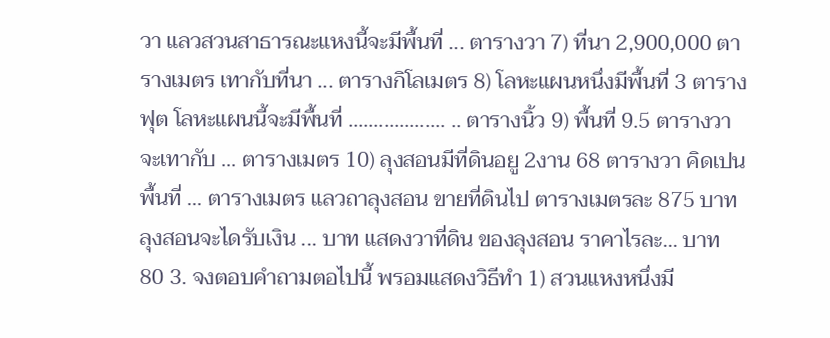วา แลวสวนสาธารณะแหงนี้จะมีพื้นที่ ... ตารางวา 7) ที่นา 2,900,000 ตารางเมตร เทากับที่นา ... ตารางกิโลเมตร 8) โลหะแผนหนึ่งมีพื้นที่ 3 ตารางฟุต โลหะแผนนี้จะมีพื้นที่ ................... .. ตารางนิ้ว 9) พื้นที่ 9.5 ตารางวา จะเทากับ ... ตารางเมตร 10) ลุงสอนมีที่ดินอยู 2งาน 68 ตารางวา คิดเปนพื้นที่ ... ตารางเมตร แลวถาลุงสอน ขายที่ดินไป ตารางเมตรละ 875 บาท ลุงสอนจะไดรับเงิน ... บาท แสดงวาที่ดิน ของลุงสอน ราคาไรละ... บาท
80 3. จงตอบคําถามตอไปนี้ พรอมแสดงวิธีทํา 1) สวนแหงหนึ่งมี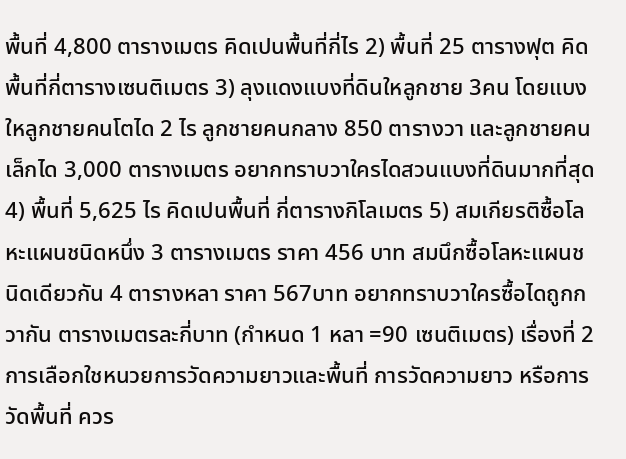พื้นที่ 4,800 ตารางเมตร คิดเปนพื้นที่กี่ไร 2) พื้นที่ 25 ตารางฟุต คิดพื้นที่กี่ตารางเซนติเมตร 3) ลุงแดงแบงที่ดินใหลูกชาย 3คน โดยแบงใหลูกชายคนโตได 2 ไร ลูกชายคนกลาง 850 ตารางวา และลูกชายคนเล็กได 3,000 ตารางเมตร อยากทราบวาใครไดสวนแบงที่ดินมากที่สุด 4) พื้นที่ 5,625 ไร คิดเปนพื้นที่ กี่ตารางกิโลเมตร 5) สมเกียรติซื้อโลหะแผนชนิดหนึ่ง 3 ตารางเมตร ราคา 456 บาท สมนึกซื้อโลหะแผนชนิดเดียวกัน 4 ตารางหลา ราคา 567บาท อยากทราบวาใครซื้อไดถูกกวากัน ตารางเมตรละกี่บาท (กําหนด 1 หลา =90 เซนติเมตร) เรื่องที่ 2 การเลือกใชหนวยการวัดความยาวและพื้นที่ การวัดความยาว หรือการวัดพื้นที่ ควร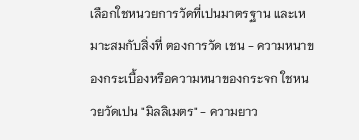เลือกใชหนวยการวัดที่เปนมาตรฐาน และเหมาะสมกับสิ่งที่ ตองการวัด เชน - ความหนาของกระเบื้องหรือความหนาของกระจก ใชหนวยวัดเปน "มิลลิเมตร" - ความยาว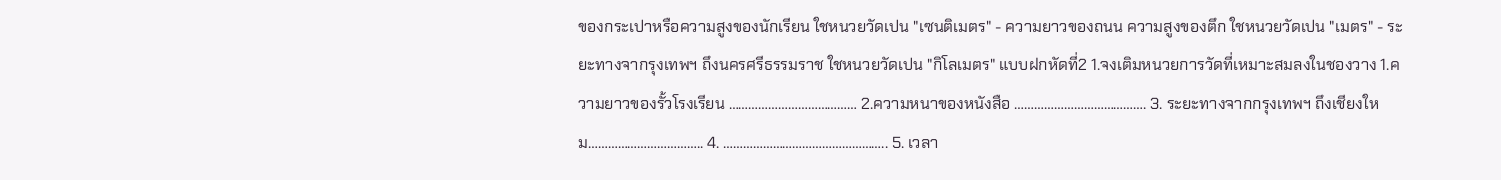ของกระเปาหรือความสูงของนักเรียน ใชหนวยวัดเปน "เซนติเมตร" - ความยาวของถนน ความสูงของตึก ใชหนวยวัดเปน "เมตร" - ระยะทางจากรุงเทพฯ ถึงนครศรีธรรมราช ใชหนวยวัดเปน "กิโลเมตร" แบบฝกหัดที่2 1.จงเติมหนวยการวัดที่เหมาะสมลงในชองวาง 1.ความยาวของรั้วโรงเรียน ………………………………… 2.ความหนาของหนังสือ …………………………………. 3. ระยะทางจากกรุงเทพฯ ถึงเชียงใหม…………………………….. 4. ………………………………………….. 5. เวลา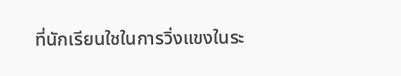ที่นักเรียนใชในการวิ่งแขงในระ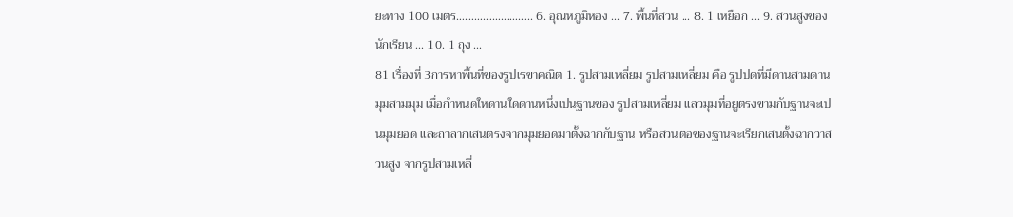ยะทาง 100 เมตร…………………….. 6. อุณหภูมิหอง ... 7. พื้นที่สวน ... 8. 1 เหยือก ... 9. สวนสูงของนักเรียน ... 10. 1 ถุง ...
81 เรื่องที่ 3การหาพื้นที่ของรูปเรขาคณิต 1. รูปสามเหลี่ยม รูปสามเหลี่ยม คือ รูปปดที่มีดานสามดาน มุมสามมุม เมื่อกําหนดใหดานใดดานหนึ่งเปนฐานของ รูปสามเหลี่ยม แลวมุมที่อยูตรงขามกับฐานจะเปนมุมยอด และถาลากเสนตรงจากมุมยอดมาตั้งฉากกับฐาน หรือสวนตอของฐานจะเรียกเสนตั้งฉากวาสวนสูง จากรูปสามเหลี่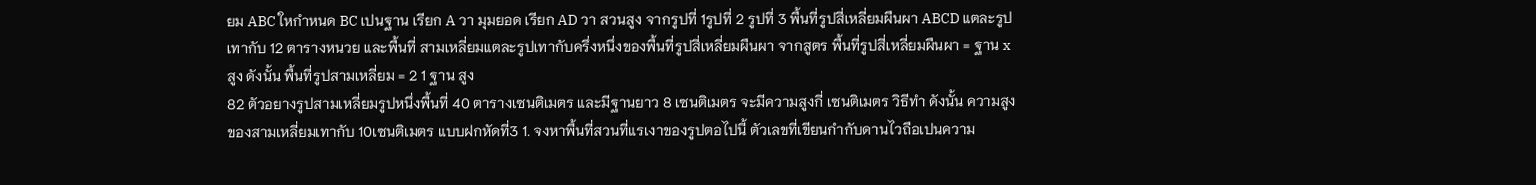ยม ABC ใหกําหนด BC เปนฐาน เรียก A วา มุมยอด เรียก AD วา สวนสูง จากรูปที่ 1รูปที่ 2 รูปที่ 3 พื้นที่รูปสี่เหลี่ยมผืนผา ABCD แตละรูปเทากับ 12 ตารางหนวย และพื้นที่ สามเหลี่ยมแตละรูปเทากับครึ่งหนึ่งของพื้นที่รูปสี่เหลี่ยมผืนผา จากสูตร พื้นที่รูปสี่เหลี่ยมผืนผา = ฐาน x สูง ดังนั้น พื้นที่รูปสามเหลี่ยม = 2 1 ฐาน สูง
82 ตัวอยางรูปสามเหลี่ยมรูปหนึ่งพื้นที่ 40 ตารางเซนติเมตร และมีฐานยาว 8 เซนติเมตร จะมีความสูงกี่ เซนติเมตร วิธีทํา ดังนั้น ความสูงของสามเหลี่ยมเทากับ 10เซนติเมตร แบบฝกหัดที่3 1. จงหาพื้นที่สวนที่แรเงาของรูปตอไปนี้ ตัวเลขที่เขียนกํากับดานไวถือเปนความ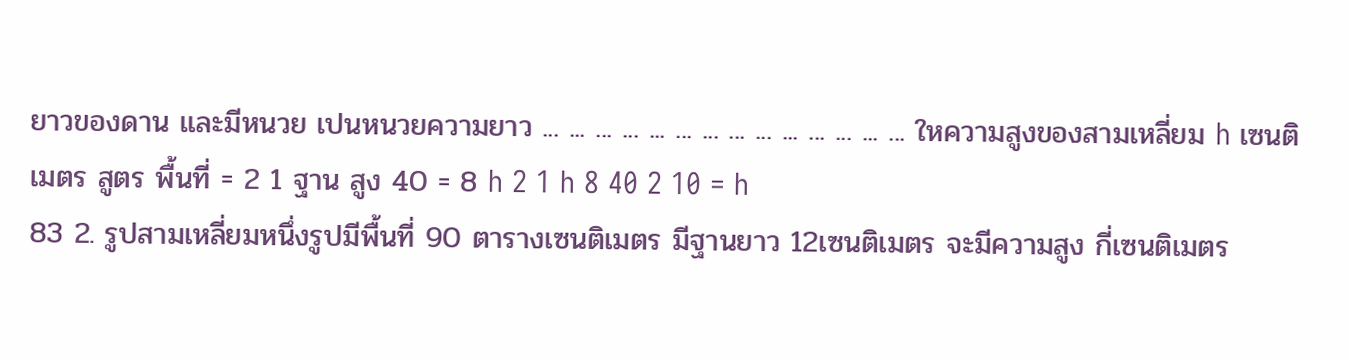ยาวของดาน และมีหนวย เปนหนวยความยาว ... ... ... ... ... ... ... ... ... ... ... ... ... ... ใหความสูงของสามเหลี่ยม h เซนติเมตร สูตร พื้นที่ = 2 1 ฐาน สูง 40 = 8 h 2 1 h 8 40 2 10 = h
83 2. รูปสามเหลี่ยมหนึ่งรูปมีพื้นที่ 90 ตารางเซนติเมตร มีฐานยาว 12เซนติเมตร จะมีความสูง กี่เซนติเมตร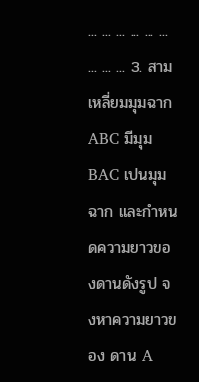... ... ... ... ... ... ... ... ... 3. สามเหลี่ยมมุมฉาก ABC มีมุม BAC เปนมุมฉาก และกําหนดความยาวของดานดังรูป จงหาความยาวของ ดาน A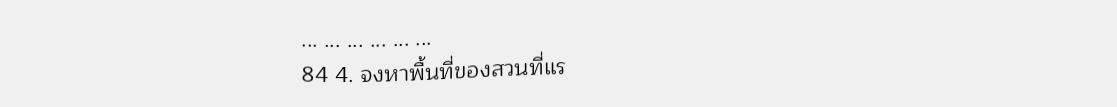... ... ... ... ... ...
84 4. จงหาพื้นที่ของสวนที่แร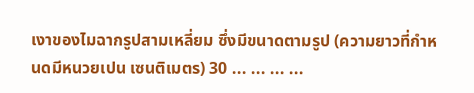เงาของไมฉากรูปสามเหลี่ยม ซึ่งมีขนาดตามรูป (ความยาวที่กําหนดมีหนวยเปน เซนติเมตร) 30 ... ... ... ...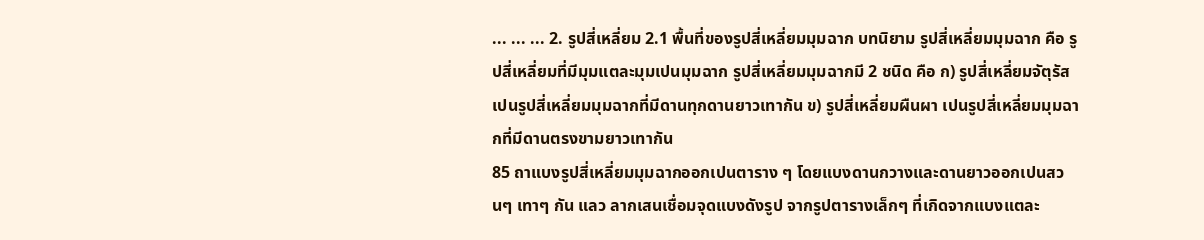... ... ... 2. รูปสี่เหลี่ยม 2.1 พื้นที่ของรูปสี่เหลี่ยมมุมฉาก บทนิยาม รูปสี่เหลี่ยมมุมฉาก คือ รูปสี่เหลี่ยมที่มีมุมแตละมุมเปนมุมฉาก รูปสี่เหลี่ยมมุมฉากมี 2 ชนิด คือ ก) รูปสี่เหลี่ยมจัตุรัส เปนรูปสี่เหลี่ยมมุมฉากที่มีดานทุกดานยาวเทากัน ข) รูปสี่เหลี่ยมผืนผา เปนรูปสี่เหลี่ยมมุมฉากที่มีดานตรงขามยาวเทากัน
85 ถาแบงรูปสี่เหลี่ยมมุมฉากออกเปนตาราง ๆ โดยแบงดานกวางและดานยาวออกเปนสวนๆ เทาๆ กัน แลว ลากเสนเชื่อมจุดแบงดังรูป จากรูปตารางเล็กๆ ที่เกิดจากแบงแตละ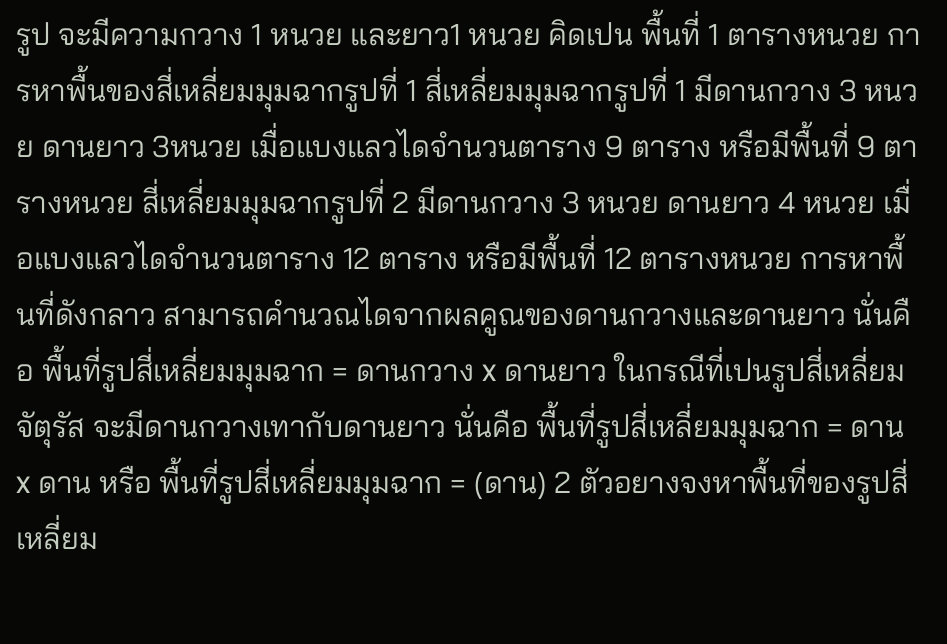รูป จะมีความกวาง 1 หนวย และยาว1 หนวย คิดเปน พื้นที่ 1 ตารางหนวย การหาพื้นของสี่เหลี่ยมมุมฉากรูปที่ 1 สี่เหลี่ยมมุมฉากรูปที่ 1 มีดานกวาง 3 หนวย ดานยาว 3หนวย เมื่อแบงแลวไดจํานวนตาราง 9 ตาราง หรือมีพื้นที่ 9 ตารางหนวย สี่เหลี่ยมมุมฉากรูปที่ 2 มีดานกวาง 3 หนวย ดานยาว 4 หนวย เมื่อแบงแลวไดจํานวนตาราง 12 ตาราง หรือมีพื้นที่ 12 ตารางหนวย การหาพื้นที่ดังกลาว สามารถคํานวณไดจากผลคูณของดานกวางและดานยาว นั่นคือ พื้นที่รูปสี่เหลี่ยมมุมฉาก = ดานกวาง x ดานยาว ในกรณีที่เปนรูปสี่เหลี่ยมจัตุรัส จะมีดานกวางเทากับดานยาว นั่นคือ พื้นที่รูปสี่เหลี่ยมมุมฉาก = ดาน x ดาน หรือ พื้นที่รูปสี่เหลี่ยมมุมฉาก = (ดาน) 2 ตัวอยางจงหาพื้นที่ของรูปสี่เหลี่ยม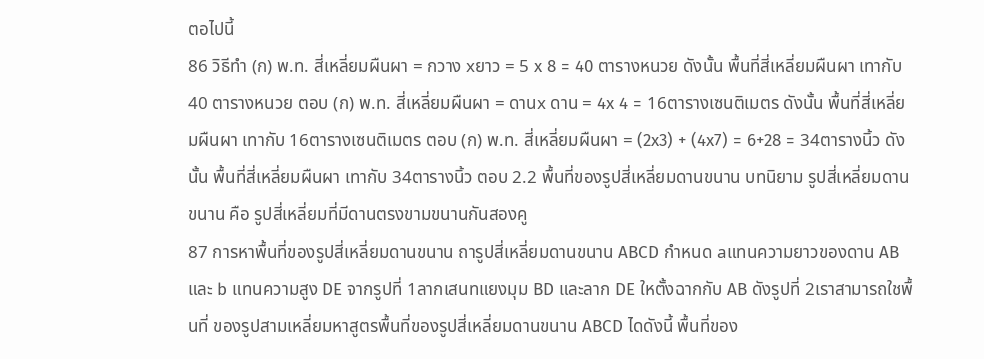ตอไปนี้
86 วิธีทํา (ก) พ.ท. สี่เหลี่ยมผืนผา = กวาง xยาว = 5 x 8 = 40 ตารางหนวย ดังนั้น พื้นที่สี่เหลี่ยมผืนผา เทากับ 40 ตารางหนวย ตอบ (ก) พ.ท. สี่เหลี่ยมผืนผา = ดานx ดาน = 4x 4 = 16ตารางเซนติเมตร ดังนั้น พื้นที่สี่เหลี่ยมผืนผา เทากับ 16ตารางเซนติเมตร ตอบ (ก) พ.ท. สี่เหลี่ยมผืนผา = (2x3) + (4x7) = 6+28 = 34ตารางนิ้ว ดังนั้น พื้นที่สี่เหลี่ยมผืนผา เทากับ 34ตารางนิ้ว ตอบ 2.2 พื้นที่ของรูปสี่เหลี่ยมดานขนาน บทนิยาม รูปสี่เหลี่ยมดานขนาน คือ รูปสี่เหลี่ยมที่มีดานตรงขามขนานกันสองคู
87 การหาพื้นที่ของรูปสี่เหลี่ยมดานขนาน ถารูปสี่เหลี่ยมดานขนาน ABCD กําหนด aแทนความยาวของดาน AB และ b แทนความสูง DE จากรูปที่ 1ลากเสนทแยงมุม BD และลาก DE ใหตั้งฉากกับ AB ดังรูปที่ 2เราสามารถใชพื้นที่ ของรูปสามเหลี่ยมหาสูตรพื้นที่ของรูปสี่เหลี่ยมดานขนาน ABCD ไดดังนี้ พื้นที่ของ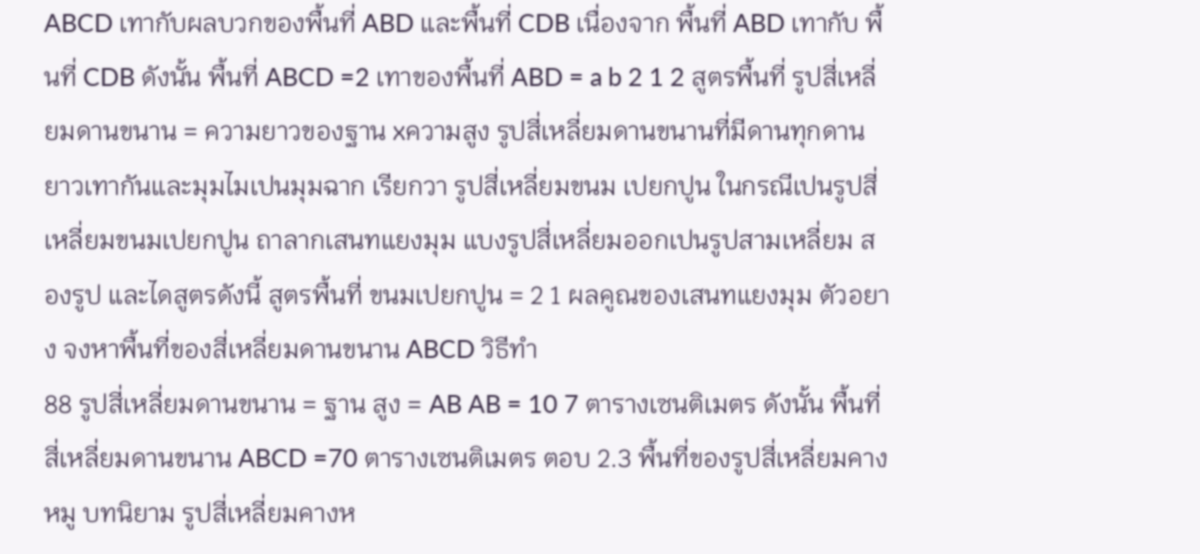ABCD เทากับผลบวกของพื้นที่ ABD และพื้นที่ CDB เนื่องจาก พื้นที่ ABD เทากับ พื้นที่ CDB ดังนั้น พื้นที่ ABCD =2 เทาของพื้นที่ ABD = a b 2 1 2 สูตรพื้นที่ รูปสี่เหลี่ยมดานขนาน = ความยาวของฐาน xความสูง รูปสี่เหลี่ยมดานขนานที่มีดานทุกดานยาวเทากันและมุมไมเปนมุมฉาก เรียกวา รูปสี่เหลี่ยมขนม เปยกปูน ในกรณีเปนรูปสี่เหลี่ยมขนมเปยกปูน ถาลากเสนทแยงมุม แบงรูปสี่เหลี่ยมออกเปนรูปสามเหลี่ยม สองรูป และไดสูตรดังนี้ สูตรพื้นที่ ขนมเปยกปูน = 2 1 ผลคูณของเสนทแยงมุม ตัวอยาง จงหาพื้นที่ของสี่เหลี่ยมดานขนาน ABCD วิธีทํา
88 รูปสี่เหลี่ยมดานขนาน = ฐาน สูง = AB AB = 10 7 ตารางเซนติเมตร ดังนั้น พื้นที่สี่เหลี่ยมดานขนาน ABCD =70 ตารางเซนติเมตร ตอบ 2.3 พื้นที่ของรูปสี่เหลี่ยมคางหมู บทนิยาม รูปสี่เหลี่ยมคางห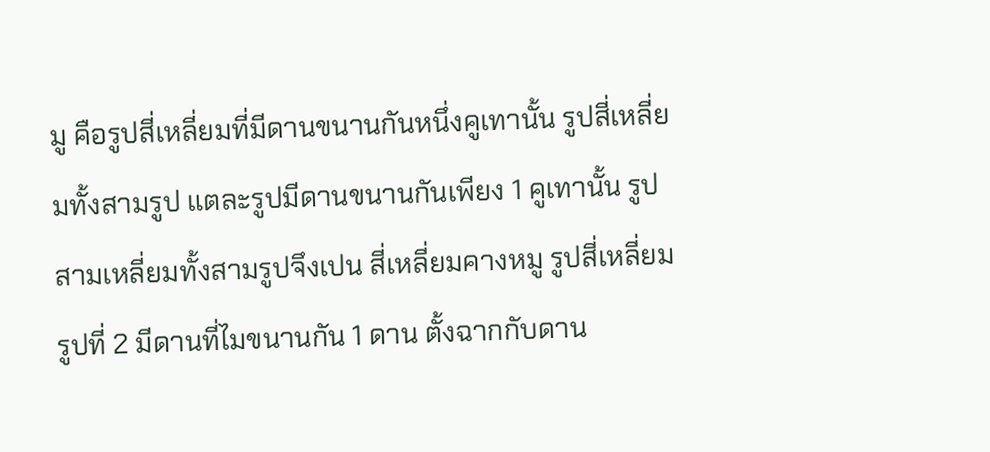มู คือรูปสี่เหลี่ยมที่มีดานขนานกันหนึ่งคูเทานั้น รูปสี่เหลี่ยมทั้งสามรูป แตละรูปมีดานขนานกันเพียง 1 คูเทานั้น รูปสามเหลี่ยมทั้งสามรูปจึงเปน สี่เหลี่ยมคางหมู รูปสี่เหลี่ยมรูปที่ 2 มีดานที่ไมขนานกัน 1 ดาน ตั้งฉากกับดาน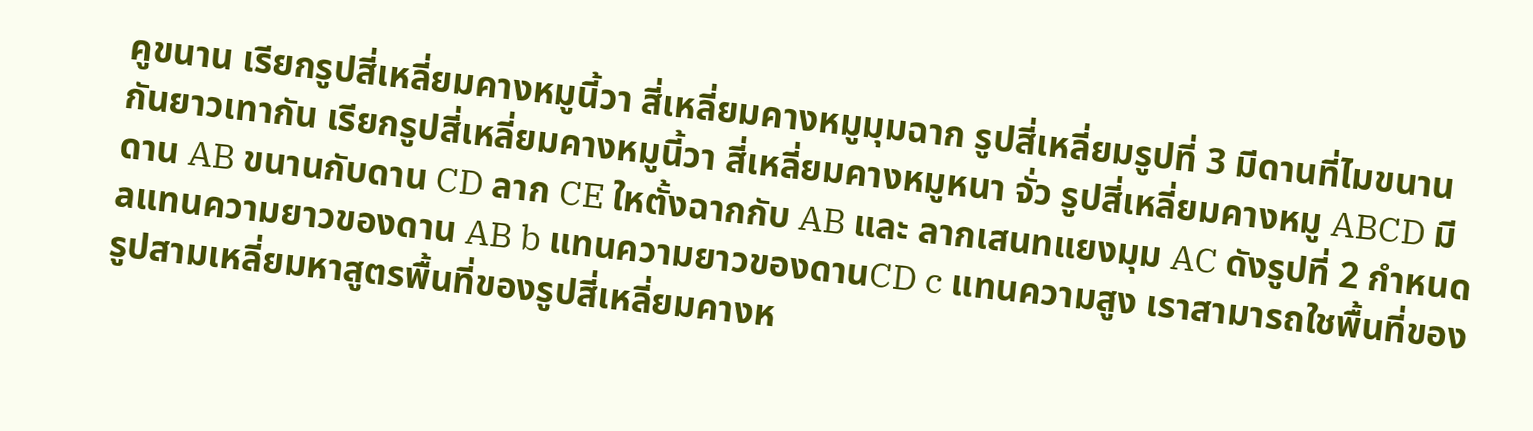คูขนาน เรียกรูปสี่เหลี่ยมคางหมูนี้วา สี่เหลี่ยมคางหมูมุมฉาก รูปสี่เหลี่ยมรูปที่ 3 มีดานที่ไมขนานกันยาวเทากัน เรียกรูปสี่เหลี่ยมคางหมูนี้วา สี่เหลี่ยมคางหมูหนา จั่ว รูปสี่เหลี่ยมคางหมู ABCD มีดาน AB ขนานกับดาน CD ลาก CE ใหตั้งฉากกับ AB และ ลากเสนทแยงมุม AC ดังรูปที่ 2 กําหนด aแทนความยาวของดาน AB b แทนความยาวของดานCD c แทนความสูง เราสามารถใชพื้นที่ของรูปสามเหลี่ยมหาสูตรพื้นที่ของรูปสี่เหลี่ยมคางห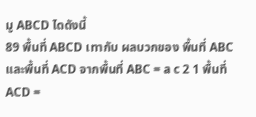มู ABCD ไดดังนี้
89 พื้นที่ ABCD เทากับ ผลบวกของ พื้นที่ ABC และพื้นที่ ACD จากพื้นที่ ABC = a c 2 1 พื้นที่ ACD =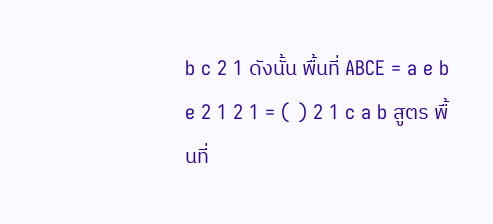b c 2 1 ดังนั้น พื้นที่ ABCE = a e b e 2 1 2 1 = ( ) 2 1 c a b สูตร พื้นที่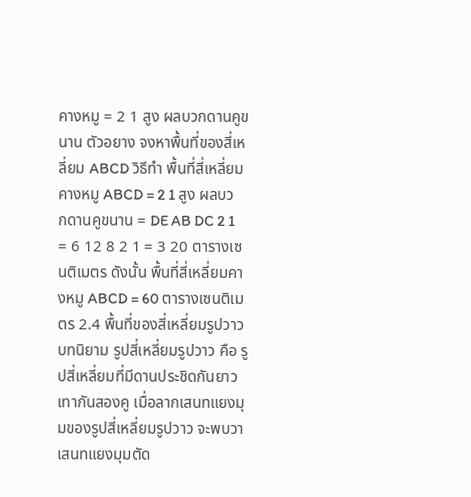คางหมู = 2 1 สูง ผลบวกดานคูขนาน ตัวอยาง จงหาพื้นที่ของสี่เหลี่ยม ABCD วิธีทํา พื้นที่สี่เหลี่ยมคางหมู ABCD = 2 1 สูง ผลบวกดานคูขนาน = DE AB DC 2 1 = 6 12 8 2 1 = 3 20 ตารางเซนติเมตร ดังนั้น พื้นที่สี่เหลี่ยมคางหมู ABCD = 60 ตารางเซนติเมตร 2.4 พื้นที่ของสี่เหลี่ยมรูปวาว บทนิยาม รูปสี่เหลี่ยมรูปวาว คือ รูปสี่เหลี่ยมที่มีดานประชิดกันยาวเทากันสองคู เมื่อลากเสนทแยงมุมของรูปสี่เหลี่ยมรูปวาว จะพบวา เสนทแยงมุมตัด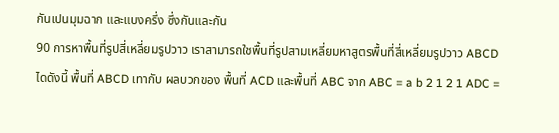กันเปนมุมฉาก และแบงครึ่ง ซึ่งกันและกัน
90 การหาพื้นที่รูปสี่เหลี่ยมรูปวาว เราสามารถใชพื้นที่รูปสามเหลี่ยมหาสูตรพื้นที่สี่เหลี่ยมรูปวาว ABCD ไดดังนี้ พื้นที่ ABCD เทากับ ผลบวกของ พื้นที่ ACD และพื้นที่ ABC จาก ABC = a b 2 1 2 1 ADC =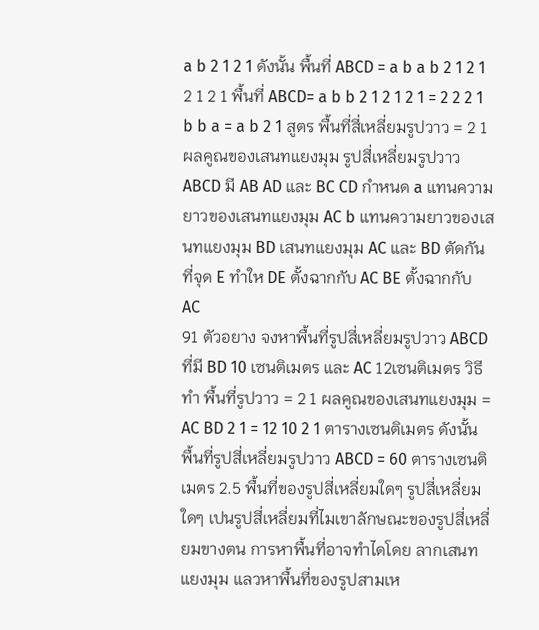a b 2 1 2 1 ดังนั้น พื้นที่ ABCD = a b a b 2 1 2 1 2 1 2 1 พื้นที่ ABCD= a b b 2 1 2 1 2 1 = 2 2 2 1 b b a = a b 2 1 สูตร พื้นที่สี่เหลี่ยมรูปวาว = 2 1 ผลคูณของเสนทแยงมุม รูปสี่เหลี่ยมรูปวาว ABCD มี AB AD และ BC CD กําหนด a แทนความยาวของเสนทแยงมุม AC b แทนความยาวของเสนทแยงมุม BD เสนทแยงมุม AC และ BD ตัดกันที่จุด E ทําให DE ตั้งฉากกับ AC BE ตั้งฉากกับ AC
91 ตัวอยาง จงหาพื้นที่รูปสี่เหลี่ยมรูปวาว ABCD ที่มี BD 10 เซนติเมตร และ AC 12เซนติเมตร วิธีทํา พื้นที่รูปวาว = 2 1 ผลคูณของเสนทแยงมุม = AC BD 2 1 = 12 10 2 1 ตารางเซนติเมตร ดังนั้น พื้นที่รูปสี่เหลี่ยมรูปวาว ABCD = 60 ตารางเซนติเมตร 2.5 พื้นที่ของรูปสี่เหลี่ยมใดๆ รูปสี่เหลี่ยมใดๆ เปนรูปสี่เหลี่ยมที่ไมเขาลักษณะของรูปสี่เหลี่ยมขางตน การหาพื้นที่อาจทําไดโดย ลากเสนทแยงมุม แลวหาพื้นที่ของรูปสามเห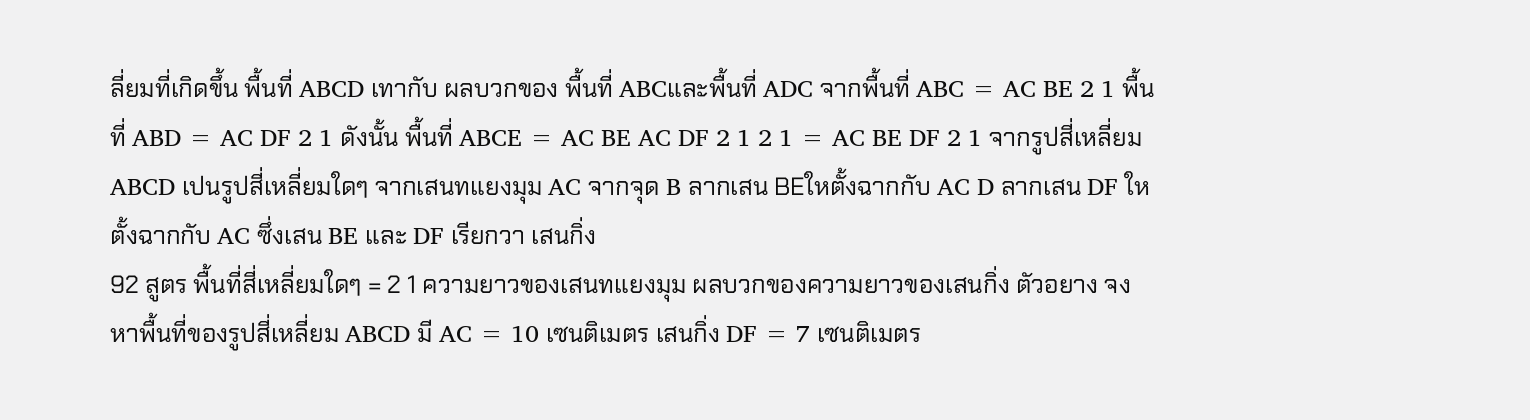ลี่ยมที่เกิดขึ้น พื้นที่ ABCD เทากับ ผลบวกของ พื้นที่ ABCและพื้นที่ ADC จากพื้นที่ ABC = AC BE 2 1 พื้นที่ ABD = AC DF 2 1 ดังนั้น พื้นที่ ABCE = AC BE AC DF 2 1 2 1 = AC BE DF 2 1 จากรูปสี่เหลี่ยม ABCD เปนรูปสี่เหลี่ยมใดๆ จากเสนทแยงมุม AC จากจุด B ลากเสน BEใหตั้งฉากกับ AC D ลากเสน DF ใหตั้งฉากกับ AC ซึ่งเสน BE และ DF เรียกวา เสนกิ่ง
92 สูตร พื้นที่สี่เหลี่ยมใดๆ = 2 1 ความยาวของเสนทแยงมุม ผลบวกของความยาวของเสนกิ่ง ตัวอยาง จงหาพื้นที่ของรูปสี่เหลี่ยม ABCD มี AC = 10 เซนติเมตร เสนกิ่ง DF = 7 เซนติเมตร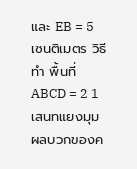และ EB = 5 เซนติเมตร วิธีทํา พื้นที่ ABCD = 2 1 เสนทแยงมุม ผลบวกของค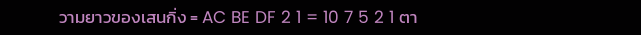วามยาวของเสนกิ่ง = AC BE DF 2 1 = 10 7 5 2 1 ตา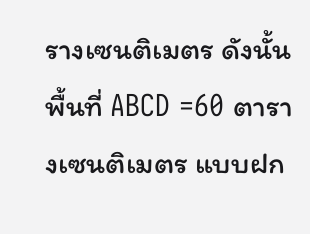รางเซนติเมตร ดังนั้น พื้นที่ ABCD =60 ตารางเซนติเมตร แบบฝก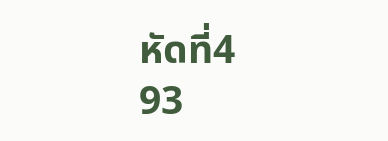หัดที่4
93